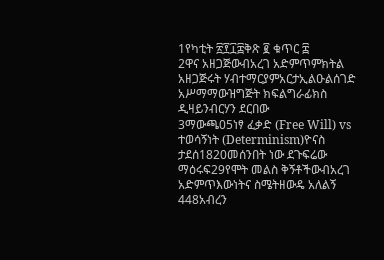1የካቲት ፳፻፲፰ቅጽ ፪ ቁጥር ፰
2ዋና አዘጋጅውብአረገ አድምጥምክትል አዘጋጅሩት ሃብተማርያምአርታኢልዑልሰገድ አሥማማውዝግጅት ክፍልግራፊክስ ዲዛይንብርሃን ደርበው
3ማውጫ05ነፃ ፈቃድ (Free Will) vs ተወሳኝነት (Determinism)ዮናስ ታደሰ1820መሰንበት ነው ደጉፍሬው ማዕሩፍ29የሞት መልስ ቅኝቶችውብአረገ አድምጥእውነትና ስሜትዘውዴ አለልኝ
448አብረን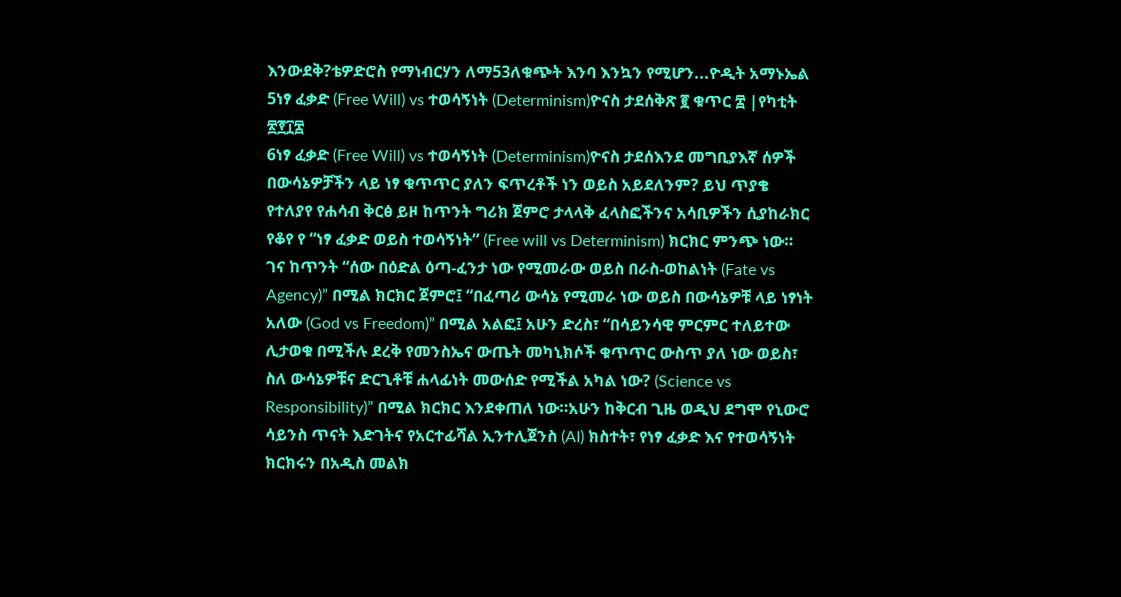እንውደቅ?ቴዎድሮስ የማነብርሃን ለማ53ለቁጭት እንባ እንኳን የሚሆን...ዮዲት አማኑኤል
5ነፃ ፈቃድ (Free Will) vs ተወሳኝነት (Determinism)ዮናስ ታደሰቅጽ ፪ ቁጥር ፰ |የካቲት ፳፻፲፰
6ነፃ ፈቃድ (Free Will) vs ተወሳኝነት (Determinism)ዮናስ ታደሰእንደ መግቢያእኛ ሰዎች በውሳኔዎቻችን ላይ ነፃ ቁጥጥር ያለን ፍጥረቶች ነን ወይስ አይደለንም? ይህ ጥያቄ የተለያየ የሐሳብ ቅርፅ ይዞ ከጥንት ግሪክ ጀምሮ ታላላቅ ፈላስፎችንና አሳቢዎችን ሲያከራክር የቆየ የ “ነፃ ፈቃድ ወይስ ተወሳኝነት” (Free will vs Determinism) ክርክር ምንጭ ነው። ገና ከጥንት “ሰው በዕድል ዕጣ-ፈንታ ነው የሚመራው ወይስ በራስ-ወከልነት (Fate vs Agency)” በሚል ክርክር ጀምሮ፤ “በፈጣሪ ውሳኔ የሚመራ ነው ወይስ በውሳኔዎቹ ላይ ነፃነት አለው (God vs Freedom)” በሚል አልፎ፤ አሁን ድረስ፣ “በሳይንሳዊ ምርምር ተለይተው ሊታወቁ በሚችሉ ደረቅ የመንስኤና ውጤት መካኒክሶች ቁጥጥር ውስጥ ያለ ነው ወይስ፣ ስለ ውሳኔዎቹና ድርጊቶቹ ሐላፊነት መውሰድ የሚችል አካል ነው? (Science vs Responsibility)” በሚል ክርክር እንደቀጠለ ነው።አሁን ከቅርብ ጊዜ ወዲህ ደግሞ የኒውሮ ሳይንስ ጥናት እድገትና የአርተፊሻል ኢንተሊጀንስ (AI) ክስተት፣ የነፃ ፈቃድ እና የተወሳኝነት ክርክሩን በአዲስ መልክ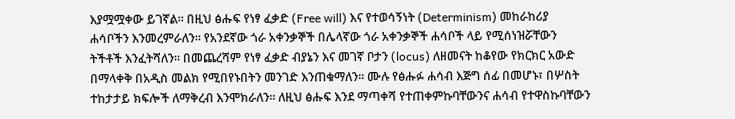እያሟሟቀው ይገኛል። በዚህ ፅሑፍ የነፃ ፈቃድ (Free will) እና የተወሳኝነት (Determinism) መከራከሪያ ሐሳቦችን እንመረምራለን። የአንደኛው ጎራ አቀንቃኞች በሌላኛው ጎራ አቀንቃኞች ሐሳቦች ላይ የሚሰነዝሯቸውን ትችቶች እንፈትሻለን። በመጨረሻም የነፃ ፈቃድ ብያኔን እና መገኛ ቦታን (locus) ለዘመናት ከቆየው የክርክር አውድ በማላቀቅ በአዲስ መልክ የሚበየኑበትን መንገድ እንጠቁማለን። ሙሉ የፅሑፉ ሐሳብ እጅግ ሰፊ በመሆኑ፣ በሦስት ተከታታይ ክፍሎች ለማቅረብ እንሞክራለን። ለዚህ ፅሑፍ እንደ ማጣቀሻ የተጠቀምኩባቸውንና ሐሳብ የተዋስኩባቸውን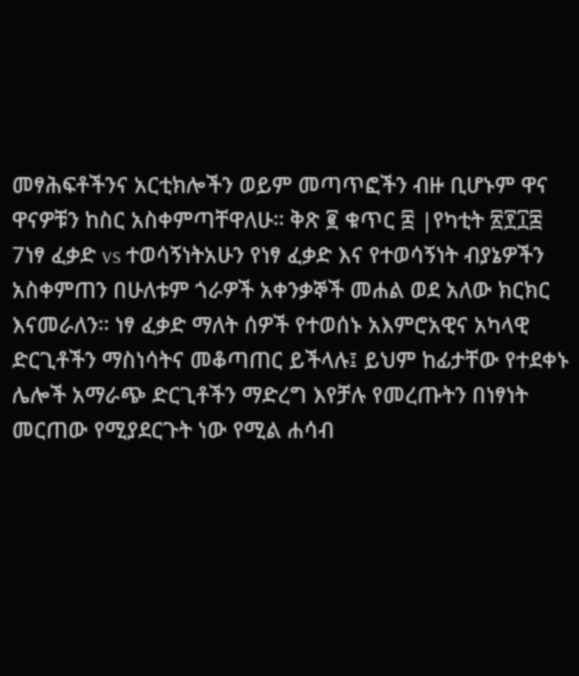መፃሕፍቶችንና አርቲክሎችን ወይም መጣጥፎችን ብዙ ቢሆኑም ዋና ዋናዎቹን ከስር አስቀምጣቸዋለሁ። ቅጽ ፪ ቁጥር ፰ |የካቲት ፳፻፲፰
7ነፃ ፈቃድ vs ተወሳኝነትአሁን የነፃ ፈቃድ እና የተወሳኝነት ብያኔዎችን አስቀምጠን በሁለቱም ጎራዎች አቀንቃኞች መሐል ወደ አለው ክርክር እናመራለን። ነፃ ፈቃድ ማለት ሰዎች የተወሰኑ አእምሮአዊና አካላዊ ድርጊቶችን ማስነሳትና መቆጣጠር ይችላሉ፤ ይህም ከፊታቸው የተደቀኑ ሌሎች አማራጭ ድርጊቶችን ማድረግ እየቻሉ የመረጡትን በነፃነት መርጠው የሚያደርጉት ነው የሚል ሐሳብ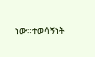ነው።ተወሳኝነት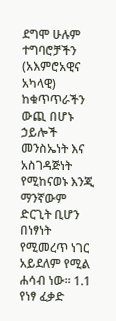ደግሞ ሁሉም ተግባሮቻችን (አእምሮአዊና አካላዊ) ከቁጥጥራችን ውጪ በሆኑ ኃይሎች መንስኤነት እና አስገዳጅነት የሚከናወኑ እንጂ ማንኛውም ድርጊት ቢሆን በነፃነት የሚመረጥ ነገር አይደለም የሚል ሐሳብ ነው። 1.1 የነፃ ፈቃድ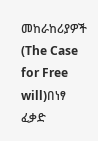መከራከሪያዎች (The Case for Free will)በነፃ ፈቃድ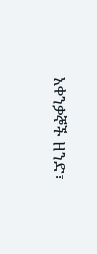አቀንቃኞች ዘንድ፣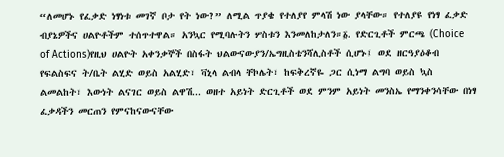“ለመሆኑ የፈቃድ ነፃነቱ መገኛ ቦታ የት ነው?” ለሚል ጥያቄ የተለያየ ምላሽ ነው ያላቸው። የተለያዩ የነፃ ፈቃድ ብያኔዎችና ሀልዮቶችም ተሰጥተዋል። አንኳር የሚባሉትን ሦስቱን እንመለከታለን።፩. የድርጊቶች ምርጫ (Choice of Actions)የዚህ ሀልዮት አቀንቃኞች በስፋት ህልውናውያን/ኤግዚስቴንሻሊስቶች ሲሆኑ፤ ወደ ዘርዓያዕቆብ የፍልስፍና ት/ቤት ልሂድ ወይስ አልሂድ፣ ቫኒላ ልብላ ቸኮሌት፣ ከፍቅረኛዬ ጋር ሲነማ ልግባ ወይስ ኳስ ልመልከት፣ እውነት ልናገር ወይስ ልዋሽ... ወዘተ አይነት ድርጊቶች ወደ ምንም አይነት መንስኤ የማንቀንሳቸው በነፃ ፈቃዳችን መርጠን የምናከናውናቸው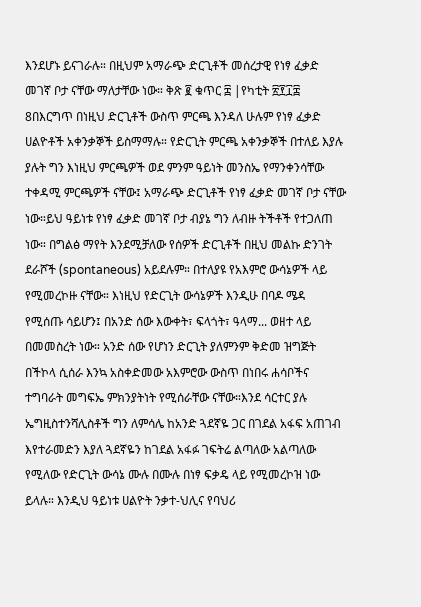እንደሆኑ ይናገራሉ። በዚህም አማራጭ ድርጊቶች መሰረታዊ የነፃ ፈቃድ መገኛ ቦታ ናቸው ማለታቸው ነው። ቅጽ ፪ ቁጥር ፰ |የካቲት ፳፻፲፰
8በእርግጥ በነዚህ ድርጊቶች ውስጥ ምርጫ እንዳለ ሁሉም የነፃ ፈቃድ ሀልዮቶች አቀንቃኞች ይስማማሉ። የድርጊት ምርጫ አቀንቃኞች በተለይ እያሉ ያሉት ግን እነዚህ ምርጫዎች ወደ ምንም ዓይነት መንስኤ የማንቀንሳቸው ተቀዳሚ ምርጫዎች ናቸው፤ አማራጭ ድርጊቶች የነፃ ፈቃድ መገኛ ቦታ ናቸው ነው።ይህ ዓይነቱ የነፃ ፈቃድ መገኛ ቦታ ብያኔ ግን ለብዙ ትችቶች የተጋለጠ ነው። በግልፅ ማየት እንደሚቻለው የሰዎች ድርጊቶች በዚህ መልኩ ድንገት ደራሾች (spontaneous) አይደሉም። በተለያዩ የአእምሮ ውሳኔዎች ላይ የሚመረኮዙ ናቸው። እነዚህ የድርጊት ውሳኔዎች እንዲሁ በባዶ ሜዳ የሚሰጡ ሳይሆን፤ በአንድ ሰው እውቀት፣ ፍላጎት፣ ዓላማ... ወዘተ ላይ በመመስረት ነው። አንድ ሰው የሆነን ድርጊት ያለምንም ቅድመ ዝግጅት በችኮላ ሲሰራ እንኳ አስቀድመው አእምሮው ውስጥ በነበሩ ሐሳቦችና ተግባራት መግፍኤ ምክንያትነት የሚሰራቸው ናቸው።እንደ ሳርተር ያሉ ኤግዚስተንሻሊስቶች ግን ለምሳሌ ከአንድ ጓደኛዬ ጋር በገደል አፋፍ አጠገብ እየተራመድን እያለ ጓደኛዬን ከገደል አፋፉ ገፍትሬ ልጣለው አልጣለው የሚለው የድርጊት ውሳኔ ሙሉ በሙሉ በነፃ ፍቃዴ ላይ የሚመረኮዝ ነው ይላሉ። እንዲህ ዓይነቱ ሀልዮት ንቃተ-ህሊና የባህሪ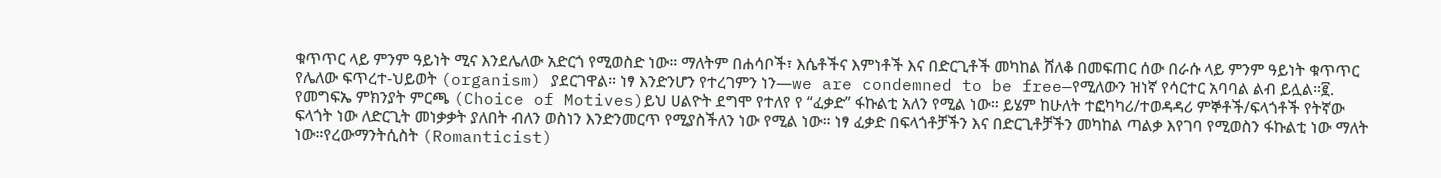ቁጥጥር ላይ ምንም ዓይነት ሚና እንደሌለው አድርጎ የሚወስድ ነው። ማለትም በሐሳቦች፣ እሴቶችና እምነቶች እና በድርጊቶች መካከል ሸለቆ በመፍጠር ሰው በራሱ ላይ ምንም ዓይነት ቁጥጥር የሌለው ፍጥረተ-ህይወት (organism) ያደርገዋል። ነፃ እንድንሆን የተረገምን ነን—we are condemned to be free—የሚለውን ዝነኛ የሳርተር አባባል ልብ ይሏል።፪. የመግፍኤ ምክንያት ምርጫ (Choice of Motives)ይህ ሀልዮት ደግሞ የተለየ የ “ፈቃድ” ፋኩልቲ አለን የሚል ነው። ይሄም ከሁለት ተፎካካሪ/ተወዳዳሪ ምኞቶች/ፍላጎቶች የትኛው ፍላጎት ነው ለድርጊት መነቃቃት ያለበት ብለን ወስነን እንድንመርጥ የሚያስችለን ነው የሚል ነው። ነፃ ፈቃድ በፍላጎቶቻችን እና በድርጊቶቻችን መካከል ጣልቃ እየገባ የሚወስን ፋኩልቲ ነው ማለት ነው።የረውማንትሲስት (Romanticist)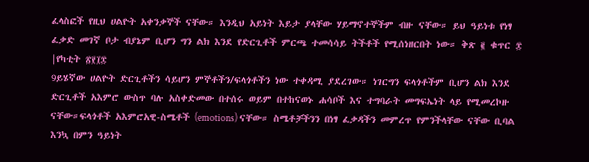ፈላስፎች የዚህ ሀልዮት አቀንቃኞች ናቸው። እንዲህ አይነት እይታ ያላቸው ሃይማኖተኞችም ብዙ ናቸው። ይህ ዓይነቱ የነፃ ፈቃድ መገኛ ቦታ ብያኔም ቢሆን ግን ልክ እንደ የድርጊቶች ምርጫ ተመሳሳይ ትችቶች የሚሰነዘርበት ነው። ቅጽ ፪ ቁጥር ፰ |የካቲት ፳፻፲፰
9ይሄኛው ሀልዮት ድርጊቶችን ሳይሆን ምኞቶችን/ፍላጎቶችን ነው ተቀዳሚ ያደረገው። ነገርግን ፍላጎቶችም ቢሆን ልክ እንደ ድርጊቶች አእምሮ ውስጥ ባሉ አስቀድመው በተሰሩ ወይም በተከናወኑ ሐሳቦች እና ተግባራት መግፍኤነት ላይ የሚመረኮዙ ናቸው።ፍላጎቶች አእምሮአዊ-ስሜቶች (emotions) ናቸው። ስሜቶቻችንን በነፃ ፈቃዳችን መምረጥ የምንችላቸው ናቸው ቢባል እንኳ በምን ዓይነት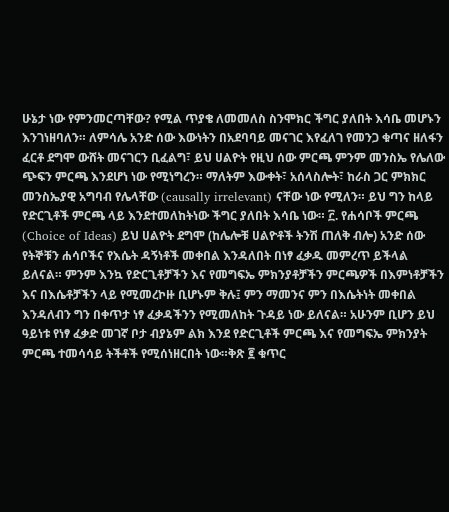ሁኔታ ነው የምንመርጣቸው? የሚል ጥያቄ ለመመለስ ስንሞክር ችግር ያለበት እሳቤ መሆኑን እንገነዘባለን። ለምሳሌ አንድ ሰው እውነትን በአደባባይ መናገር እየፈለገ የመንጋ ቁጣና ዘለፋን ፈርቶ ደግሞ ውሸት መናገርን ቢፈልግ፣ ይህ ሀልዮት የዚህ ሰው ምርጫ ምንም መንስኤ የሌለው ጭፍን ምርጫ እንደሆነ ነው የሚነግረን። ማለትም እውቀት፣ አሰላስሎት፣ ከራስ ጋር ምክክር መንስኤያዊ አግባብ የሌላቸው (causally irrelevant) ናቸው ነው የሚለን። ይህ ግን ከላይ የድርጊቶች ምርጫ ላይ እንደተመለከትነው ችግር ያለበት እሳቤ ነው። ፫. የሐሳቦች ምርጫ (Choice of Ideas) ይህ ሀልዮት ደግሞ (ከሌሎቹ ሀልዮቶች ትንሽ ጠለቅ ብሎ) አንድ ሰው የትኞቹን ሐሳቦችና የእሴት ዳኝነቶች መቀበል እንዳለበት በነፃ ፈቃዱ መምረጥ ይችላል ይለናል። ምንም እንኳ የድርጊቶቻችን እና የመግፍኤ ምክንያቶቻችን ምርጫዎች በእምነቶቻችን እና በእሴቶቻችን ላይ የሚመረኮዙ ቢሆኑም ቅሉ፤ ምን ማመንና ምን በእሴትነት መቀበል እንዳለብን ግን በቀጥታ ነፃ ፈቃዳችንን የሚመለከት ጉዳይ ነው ይለናል። አሁንም ቢሆን ይህ ዓይነቱ የነፃ ፈቃድ መገኛ ቦታ ብያኔም ልክ እንደ የድርጊቶች ምርጫ እና የመግፍኤ ምክንያት ምርጫ ተመሳሳይ ትችቶች የሚሰነዘርበት ነው።ቅጽ ፪ ቁጥር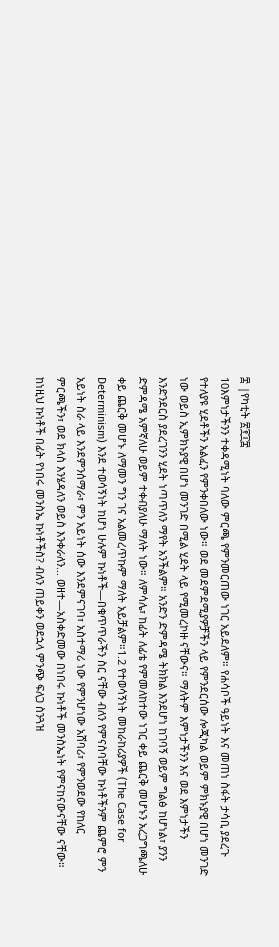፰ |የካቲት ፳፻፲፰
10እምነታችንን ተቀዳሚነት ባለው ምርጫ የምንመርጠው ነገር አይደለም። የሐሳቦች ዓይነት እና መጠነ ስፋት ታሳቢ ያደረጉ የተለያዩ ሂደቶችን አልፈን የምንቀበለው ነው። ወደ መደምደሚያዎቻችን ላይ የምንደርሰው ሎጂካል ወይም ምክኑያዊ በሆነ መንገድ ነው ወይስ ኢምክኑያዊ በሆነ መንገድ በሚል ሂደት ላይ የሚመረኮዙ ናቸውና። ማለትም እምነታችንን እና ወደ እምነታችን እንድንደርስ ያደረገንን ሂደት ነጣጥለን ማየት አንችልም። አንድን ድምዳሜ ትክክል እንደሆነ ከገባኝ ወይም ግልፅ ከሆነል፣ ያንን ድምዳሜ አምኛለሁ ወይም ተቀብያለሁ ማለት ነው። ለምሳሌ፣ ከፊት ለፊቴ የምመለከተው ነገር ቀይ ጨርቅ መሆኑን አረጋግጫለሁ ቀይ ጨርቅ መሆኑ ለማመን ግን ገና አልመረጥኩም ማለት አይቻልም።1.2 የተወሳኝነት መከራከሪያዎች (The Case for Determinism) እንደ ተወሳኝነት ከሆነ ሁሉም ኩነቶች—በቁጥጥራችን ስር ናቸው ብለን የምናስባቸው ኩነቶችንም ጨምሮ ምን አይነት ስራ ላይ እንደምንሰማራ፣ ምን አይነት ሰው እንደምናገባ፣ አስተማሪ ነው የምንሆነው አሸባሪ፣ የምንወደው የከለር ምርጫችን፣ ወደ ክላስ እንሄዳለን ወይስ እንቀራለን... ወዘተ—አስቀድመው በነበሩ ኩነቶች መንስኤነት የምናከናውናቸው ናቸው። ከነዚህ ኩነቶች በፊት የነበሩ መንስኤ ኩነቶችስ? ብለን ጠይቀን ወደኋላ ምንጭ ፍለጋ ስንጓዝ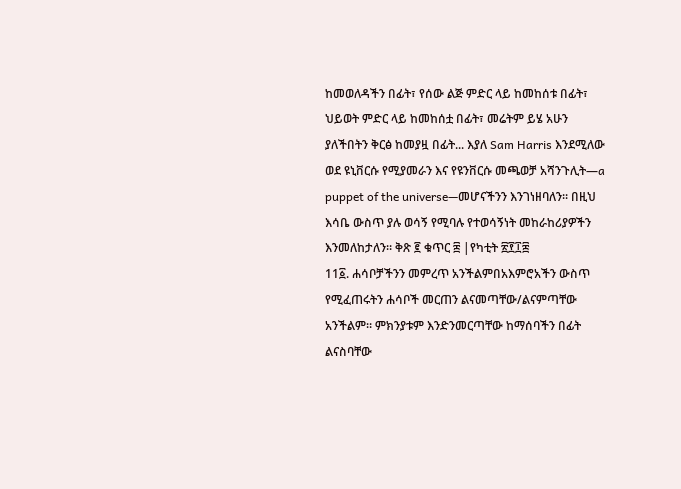ከመወለዳችን በፊት፣ የሰው ልጅ ምድር ላይ ከመከሰቱ በፊት፣ ህይወት ምድር ላይ ከመከሰቷ በፊት፣ መሬትም ይሄ አሁን ያለችበትን ቅርፅ ከመያዟ በፊት... እያለ Sam Harris እንደሚለው ወደ ዩኒቨርሱ የሚያመራን እና የዩንቨርሱ መጫወቻ አሻንጉሊት—a puppet of the universe—መሆናችንን እንገነዘባለን። በዚህ እሳቤ ውስጥ ያሉ ወሳኝ የሚባሉ የተወሳኝነት መከራከሪያዎችን እንመለከታለን። ቅጽ ፪ ቁጥር ፰ |የካቲት ፳፻፲፰
11፩. ሐሳቦቻችንን መምረጥ አንችልምበአእምሮአችን ውስጥ የሚፈጠሩትን ሐሳቦች መርጠን ልናመጣቸው/ልናምጣቸው አንችልም። ምክንያቱም እንድንመርጣቸው ከማሰባችን በፊት ልናስባቸው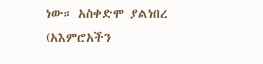ነው። አስቀድሞ ያልነበረ (አእምሮአችን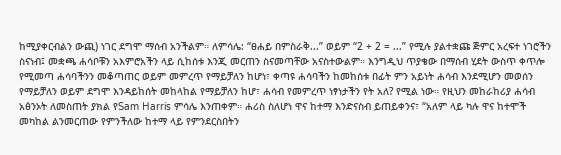ከሚያቀርብልን ውጪ) ነገር ደግሞ ማሰብ አንችልም። ለምሳሌ: “ፀሐይ በምስራቅ...” ወይም “2 + 2 = ...” የሚሉ ያልተቋጩ ጅምር አረፍተ ነገሮችን ስናነብ፤ መቋጫ ሐሳቦቹን አእምሮአችን ላይ ሲከሰቱ እንጂ መርጠን ስናመጣቸው አናስተውልም። እንግዲህ ጥያቄው በማሰብ ሂደት ውስጥ ቀጥሎ የሚመጣ ሐሳባችንን መቆጣጠር ወይም መምረጥ የማይቻለን ከሆነ፣ ቀጣዩ ሐሳባችን ከመከሰቱ በፊት ምን አይነት ሐሳብ እንደሚሆን መወሰን የማይቻለን ወይም ደግሞ እንዳይከሰት መከላከል የማይቻለን ከሆ፣ ሐሳብ የመምረጥ ነፃነታችን የት አለ? የሚል ነው። የዚህን መከራከሪያ ሐሳብ አፅንኦት ለመስጠት ያክል የSam Harris ምሳሌ እንጠቀም። ሐሪስ ስለሆነ ዋና ከተማ እንድናስብ ይጠይቀንና፣ “አለም ላይ ካሉ ዋና ከተሞች መካከል ልንመርጠው የምንችለው ከተማ ላይ የምንደርስበትን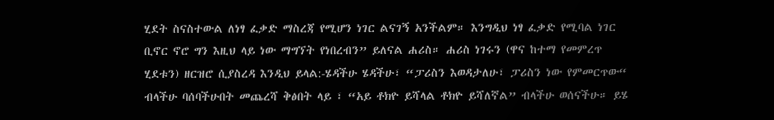ሂደት ስናስተውል ለነፃ ፈቃድ ማስረጃ የሚሆን ነገር ልናገኝ አንችልም። እንግዲህ ነፃ ፈቃድ የሚባል ነገር ቢኖር ኖሮ ግን እዚህ ላይ ነው ማግኘት የነበረብን” ይለናል ሐሪስ። ሐሪስ ነገሩን (ዋና ከተማ የመምረጥ ሂደቱን) ዘርዝሮ ሲያስረዳ እንዲህ ይላል:-ሄዳችሁ ሄዳችሁ፣ “ፓሪስን እወዳታለሁ፣ ፓሪስን ነው የምመርጥው“ ብላችሁ ባሰባችሁበት መጨረሻ ቅፅበት ላይ ፣ “አይ ቶክዮ ይሻላል ቶክዮ ይሻለኛል” ብላችሁ ወሰናችሁ። ይሄ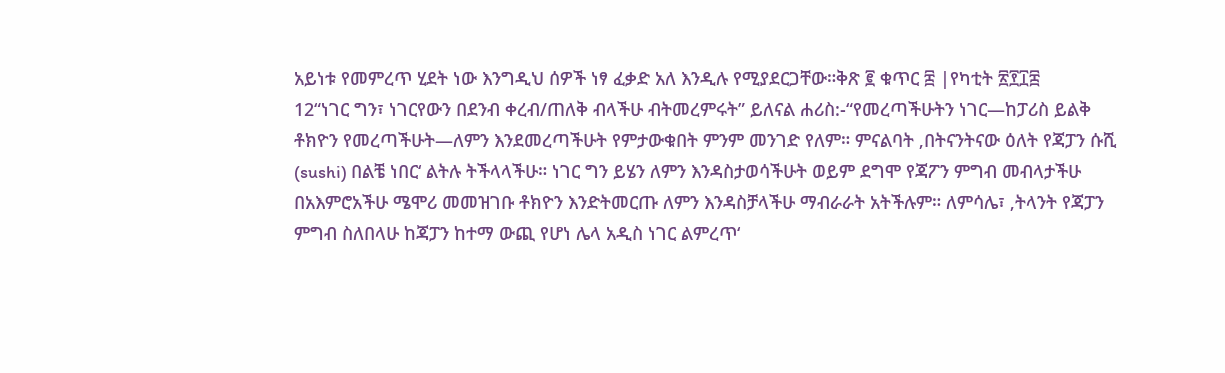አይነቱ የመምረጥ ሂደት ነው እንግዲህ ሰዎች ነፃ ፈቃድ አለ እንዲሉ የሚያደርጋቸው።ቅጽ ፪ ቁጥር ፰ |የካቲት ፳፻፲፰
12“ነገር ግን፣ ነገርየውን በደንብ ቀረብ/ጠለቅ ብላችሁ ብትመረምሩት” ይለናል ሐሪስ:-“የመረጣችሁትን ነገር—ከፓሪስ ይልቅ ቶክዮን የመረጣችሁት—ለምን እንደመረጣችሁት የምታውቁበት ምንም መንገድ የለም። ምናልባት ‚በትናንትናው ዕለት የጃፓን ሱሺ (sushi) በልቼ ነበር‘ ልትሉ ትችላላችሁ። ነገር ግን ይሄን ለምን እንዳስታወሳችሁት ወይም ደግሞ የጃፖን ምግብ መብላታችሁ በአእምሮአችሁ ሜሞሪ መመዝገቡ ቶክዮን እንድትመርጡ ለምን እንዳስቻላችሁ ማብራራት አትችሉም። ለምሳሌ፣ ‚ትላንት የጃፓን ምግብ ስለበላሁ ከጃፓን ከተማ ውጪ የሆነ ሌላ አዲስ ነገር ልምረጥ‘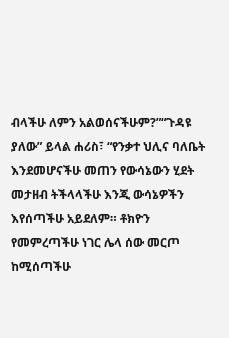ብላችሁ ለምን አልወሰናችሁም?”“ጉዳዩ ያለው” ይላል ሐሪስ፣ “የንቃተ ህሊና ባለቤት እንደመሆናችሁ መጠን የውሳኔውን ሂደት መታዘብ ትችላላችሁ እንጂ ውሳኔዎችን እየሰጣችሁ አይደለም። ቶክዮን የመምረጣችሁ ነገር ሌላ ሰው መርጦ ከሚሰጣችሁ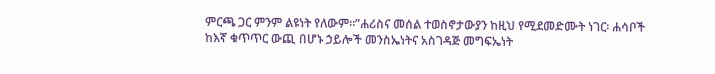ምርጫ ጋር ምንም ልዩነት የለውም።”ሐሪስና መሰል ተወስኖታውያን ከዚህ የሚደመድሙት ነገር፡ ሐሳቦች ከእኛ ቁጥጥር ውጪ በሆኑ ኃይሎች መንስኤነትና አስገዳጅ መግፍኤነት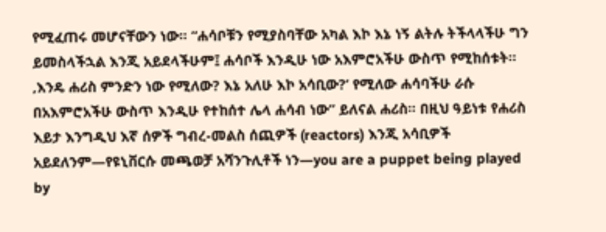የሚፈጠሩ መሆናቸውን ነው። “ሐሳቦቹን የሚያስባቸው አካል እኮ እኔ ነኝ ልትሉ ትችላላችሁ ግን ይመስላችኋል እንጂ አይደላችሁም፤ ሐሳቦች እንዲሁ ነው አእምሮአችሁ ውስጥ የሚከሰቱት። ‚እንዴ ሐሪስ ምንድን ነው የሚለው? እኔ አለሁ እኮ አሳቢው?‘ የሚለው ሐሳባችሁ ራሱ በአእምሮአችሁ ውስጥ እንዲሁ የተከሰተ ሌላ ሐሳብ ነው” ይለናል ሐሪስ። በዚህ ዓይነቱ የሐሪስ እይታ እንግዲህ እኛ ሰዎች ግብረ-መልስ ሰጪዎች (reactors) እንጂ አሳቢዎች አይደለንም—የዩኒቨርሱ መጫወቻ አሻንጉሊቶች ነን—you are a puppet being played by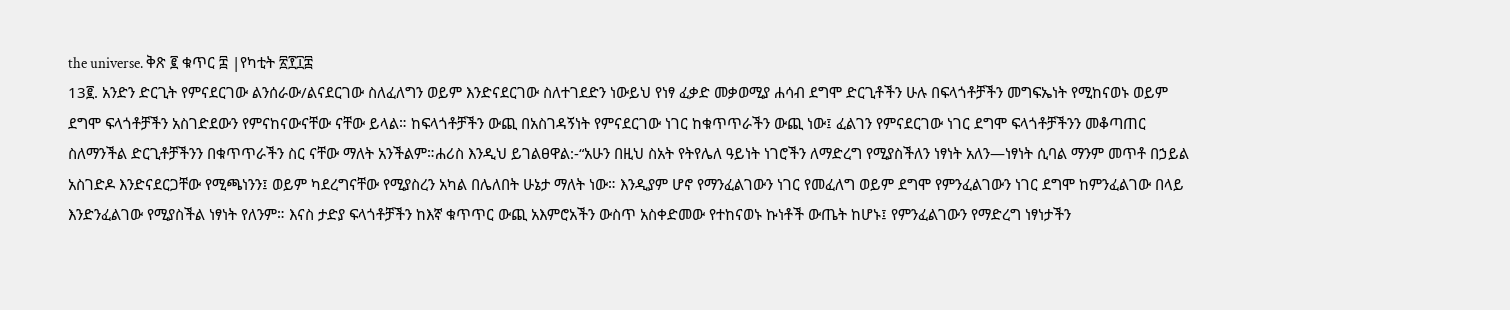the universe. ቅጽ ፪ ቁጥር ፰ |የካቲት ፳፻፲፰
13፪. አንድን ድርጊት የምናደርገው ልንሰራው/ልናደርገው ስለፈለግን ወይም እንድናደርገው ስለተገደድን ነውይህ የነፃ ፈቃድ መቃወሚያ ሐሳብ ደግሞ ድርጊቶችን ሁሉ በፍላጎቶቻችን መግፍኤነት የሚከናወኑ ወይም ደግሞ ፍላጎቶቻችን አስገድደውን የምናከናውናቸው ናቸው ይላል። ከፍላጎቶቻችን ውጪ በአስገዳኝነት የምናደርገው ነገር ከቁጥጥራችን ውጪ ነው፤ ፈልገን የምናደርገው ነገር ደግሞ ፍላጎቶቻችንን መቆጣጠር ስለማንችል ድርጊቶቻችንን በቁጥጥራችን ስር ናቸው ማለት አንችልም።ሐሪስ እንዲህ ይገልፀዋል:-“አሁን በዚህ ስአት የትየሌለ ዓይነት ነገሮችን ለማድረግ የሚያስችለን ነፃነት አለን—ነፃነት ሲባል ማንም መጥቶ በኃይል አስገድዶ እንድናደርጋቸው የሚጫነንን፤ ወይም ካደረግናቸው የሚያስረን አካል በሌለበት ሁኔታ ማለት ነው። እንዲያም ሆኖ የማንፈልገውን ነገር የመፈለግ ወይም ደግሞ የምንፈልገውን ነገር ደግሞ ከምንፈልገው በላይ እንድንፈልገው የሚያስችል ነፃነት የለንም። እናስ ታድያ ፍላጎቶቻችን ከእኛ ቁጥጥር ውጪ አእምሮአችን ውስጥ አስቀድመው የተከናወኑ ኩነቶች ውጤት ከሆኑ፤ የምንፈልገውን የማድረግ ነፃነታችን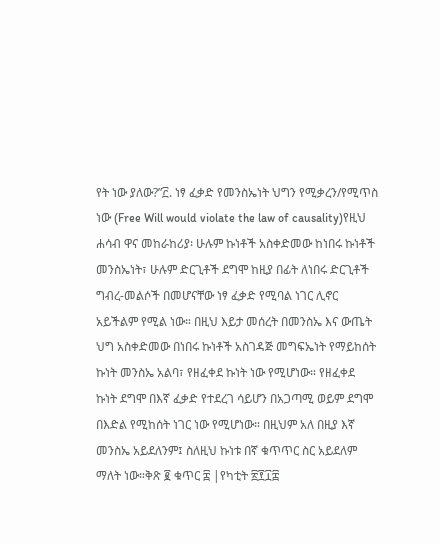የት ነው ያለው?”፫. ነፃ ፈቃድ የመንስኤነት ህግን የሚቃረን/የሚጥስ ነው (Free Will would violate the law of causality)የዚህ ሐሳብ ዋና መከራከሪያ፡ ሁሉም ኩነቶች አስቀድመው ከነበሩ ኩነቶች መንስኤነት፣ ሁሉም ድርጊቶች ደግሞ ከዚያ በፊት ለነበሩ ድርጊቶች ግብረ-መልሶች በመሆናቸው ነፃ ፈቃድ የሚባል ነገር ሊኖር አይችልም የሚል ነው። በዚህ እይታ መሰረት በመንስኤ እና ውጤት ህግ አስቀድመው በነበሩ ኩነቶች አስገዳጅ መግፍኤነት የማይከሰት ኩነት መንስኤ አልባ፣ የዘፈቀደ ኩነት ነው የሚሆነው። የዘፈቀደ ኩነት ደግሞ በእኛ ፈቃድ የተደረገ ሳይሆን በአጋጣሚ ወይም ደግሞ በእድል የሚከሰት ነገር ነው የሚሆነው። በዚህም አለ በዚያ እኛ መንስኤ አይደለንም፤ ስለዚህ ኩነቱ በኛ ቁጥጥር ስር አይደለም ማለት ነው።ቅጽ ፪ ቁጥር ፰ |የካቲት ፳፻፲፰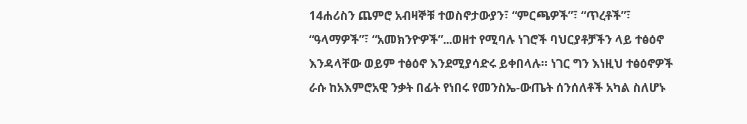14ሐሪስን ጨምሮ አብዛኞቹ ተወስኖታውያን፣ “ምርጫዎች”፣ “ጥረቶች”፣ “ዓላማዎች”፣ “አመክንዮዎች”...ወዘተ የሚባሉ ነገሮች ባህርያቶቻችን ላይ ተፅዕኖ እንዳላቸው ወይም ተፅዕኖ እንደሚያሳድሩ ይቀበላሉ። ነገር ግን እነዚህ ተፅዕኖዎች ራሱ ከአእምሮአዊ ንቃት በፊት የነበሩ የመንስኤ-ውጤት ሰንሰለቶች አካል ስለሆኑ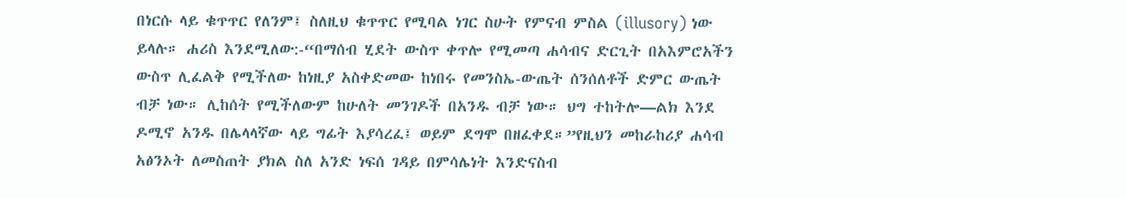በነርሱ ላይ ቁጥጥር የለንም፤ ስለዚህ ቁጥጥር የሚባል ነገር ስሁት የምናብ ምስል (illusory) ነው ይላሉ። ሐሪስ እንደሚለው:-“በማሰብ ሂደት ውስጥ ቀጥሎ የሚመጣ ሐሳብና ድርጊት በአእምሮአችን ውስጥ ሊፈልቅ የሚችለው ከነዚያ አስቀድመው ከነበሩ የመንስኤ-ውጤት ሰንሰለቶች ድምር ውጤት ብቻ ነው። ሊከሰት የሚችለውም ከሁለት መንገዶች በአንዱ ብቻ ነው። ህግ ተከትሎ—ልክ እንደ ዶሚኖ አንዱ በሌላላኛው ላይ ግፊት እያሳረፈ፤ ወይም ደግሞ በዘፈቀደ።”የዚህን መከራከሪያ ሐሳብ አፅንኦት ለመስጠት ያክል ስለ አንድ ነፍሰ ገዳይ በምሳሌነት እንድናስብ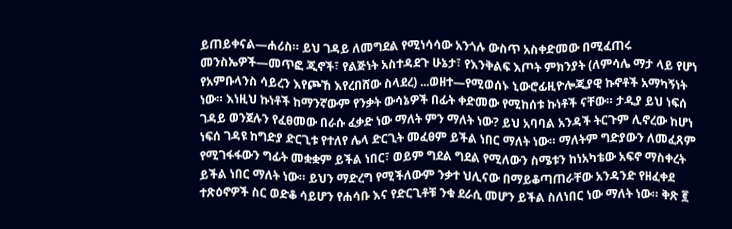ይጠይቀናል—ሐሪስ። ይህ ገዳይ ለመግደል የሚነሳሳው አንጎሉ ውስጥ አስቀድመው በሚፈጠሩ መንስኤዎች—መጥፎ ጂኖች፣ የልጅነት አስተዳደጉ ሁኔታ፣ የእንቅልፍ እጦት ምክንያት (ለምሳሌ ማታ ላይ የሆነ የአምቡላንስ ሳይረን እየጮኸ እየረበሸው ስላደረ) ...ወዘተ—የሚወሰኑ ኒውሮፊዚዮሎጂያዊ ኩኖቶች አማካኝነት ነው። እነዚህ ኩነቶች ከማንኛውም የንቃት ውሳኔዎች በፊት ቀድመው የሚከሰቱ ኩነቶች ናቸው። ታዲያ ይህ ነፍሰ ገዳይ ወንጀሉን የፈፀመው በራሱ ፈቃድ ነው ማለት ምን ማለት ነው? ይህ አባባል አንዳች ትርጉም ሊኖረው ከሆነ ነፍሰ ገዳዩ ከግድያ ድርጊቱ የተለየ ሌላ ድርጊት መፈፀም ይችል ነበር ማለት ነው። ማለትም ግድያውን ለመፈጸም የሚገፋፋውን ግፊት መቋቋም ይችል ነበር፣ ወይም ግደል ግደል የሚለውን ስሜቱን ከነአካቴው አፍኖ ማስቀረት ይችል ነበር ማለት ነው። ይህን ማድረግ የሚችለውም ንቃተ ህሊናው በማይቆጣጠራቸው አንዳንድ የዘፈቀደ ተጽዕኖዎች ስር ወድቆ ሳይሆን የሐሳቡ እና የድርጊቶቹ ንቁ ደራሲ መሆን ይችል ስለነበር ነው ማለት ነው። ቅጽ ፪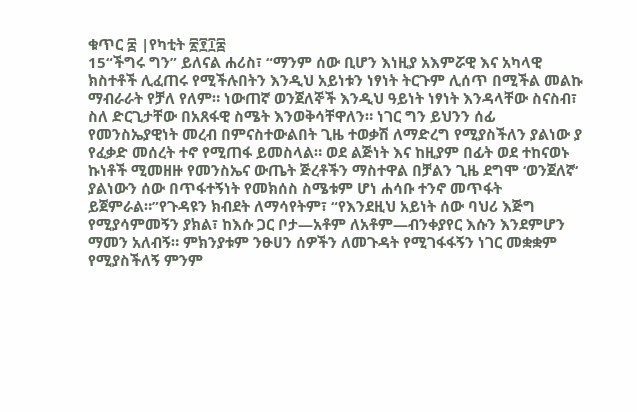ቁጥር ፰ |የካቲት ፳፻፲፰
15“ችግሩ ግን” ይለናል ሐሪስ፣ “ማንም ሰው ቢሆን እነዚያ አእምሯዊ እና አካላዊ ክስተቶች ሊፈጠሩ የሚችሉበትን እንዲህ አይነቱን ነፃነት ትርጉም ሊሰጥ በሚችል መልኩ ማብራራት የቻለ የለም። ነውጠኛ ወንጀለኞች እንዲህ ዓይነት ነፃነት እንዳላቸው ስናስብ፣ ስለ ድርጊታቸው በአጸፋዊ ስሜት እንወቅሳቸዋለን። ነገር ግን ይህንን ሰፊ የመንስኤያዊነት መረብ በምናስተውልበት ጊዜ ተወቃሽ ለማድረግ የሚያስችለን ያልነው ያ የፈቃድ መሰረት ተኖ የሚጠፋ ይመስላል። ወደ ልጅነት እና ከዚያም በፊት ወደ ተከናወኑ ኩነቶች ሚመዘዙ የመንስኤና ውጤት ጅረቶችን ማስተዋል በቻልን ጊዜ ደግሞ ‘ወንጀለኛ‘ ያልነውን ሰው በጥፋተኝነት የመክሰስ ስሜቱም ሆነ ሐሳቡ ተንኖ መጥፋት ይጀምራል።”የጉዳዩን ክብደት ለማሳየትም፣ “የእንደዚህ አይነት ሰው ባህሪ እጅግ የሚያሳምመኝን ያክል፣ ከእሱ ጋር ቦታ—አቶም ለአቶም—ብንቀያየር እሱን እንደምሆን ማመን አለብኝ። ምክንያቱም ንፁሀን ሰዎችን ለመጉዳት የሚገፋፋኝን ነገር መቋቋም የሚያስችለኝ ምንም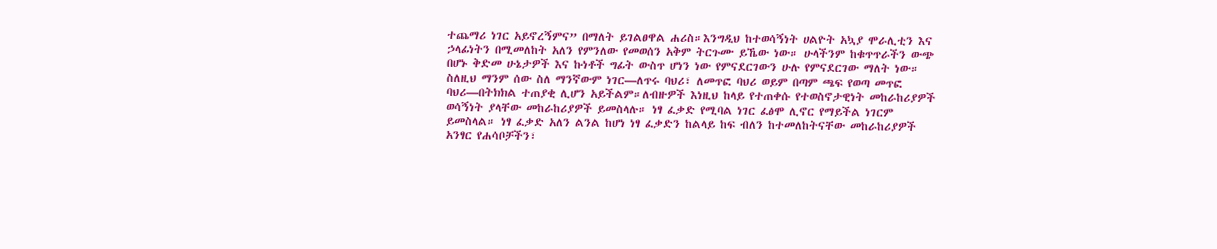ተጨማሪ ነገር አይኖረኝምና” በማለት ይገልፀዋል ሐሪስ።እንግዲህ ከተወሳኝነት ሀልዮት አኳያ ሞራሊቲን እና ኃላፊነትን በሚመለከት አለን የምንለው የመወሰን አቅም ትርጉሙ ይኼው ነው። ሁላችንም ከቁጥጥራችን ውጭ በሆኑ ቅድመ ሁኔታዎች እና ኩነቶች ግፊት ውስጥ ሆነን ነው የምናደርገውን ሁሉ የምናደርገው ማለት ነው። ስለዚህ ማንም ሰው ስለ ማንኛውም ነገር—ለጥሩ ባህሪ፣ ለመጥፎ ባህሪ ወይም በጣም ጫፍ የወጣ መጥፎ ባህሪ—በትክክል ተጠያቂ ሊሆን አይችልም።ለብዙዎች እነዚህ ከላይ የተጠቀሱ የተወስኖታዊነት መከራከሪያዎች ወሳኝነት ያላቸው መከራከሪያዎች ይመስላሉ። ነፃ ፈቃድ የሚባል ነገር ፈፅሞ ሊኖር የማይችል ነገርም ይመስላል። ነፃ ፈቃድ አለን ልንል ከሆነ ነፃ ፈቃድን ከልላይ ከፍ ብለን ከተመለከትናቸው መከራከሪያዎች አንፃር የሐሳቦቻችን፣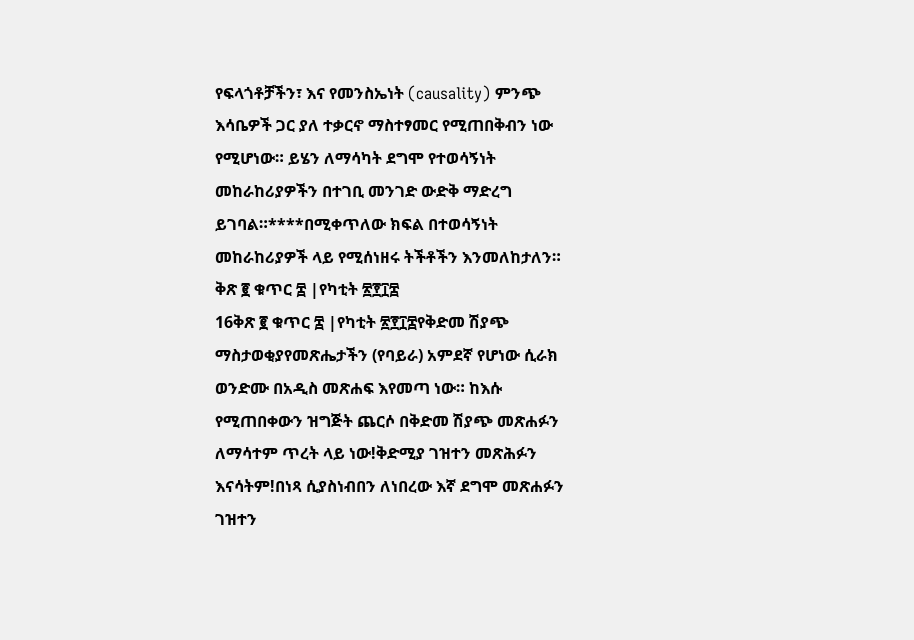የፍላጎቶቻችን፣ እና የመንስኤነት (causality) ምንጭ እሳቤዎች ጋር ያለ ተቃርኖ ማስተፃመር የሚጠበቅብን ነው የሚሆነው። ይሄን ለማሳካት ደግሞ የተወሳኝነት መከራከሪያዎችን በተገቢ መንገድ ውድቅ ማድረግ ይገባል።****በሚቀጥለው ክፍል በተወሳኝነት መከራከሪያዎች ላይ የሚሰነዘሩ ትችቶችን እንመለከታለን። ቅጽ ፪ ቁጥር ፰ |የካቲት ፳፻፲፰
16ቅጽ ፪ ቁጥር ፰ |የካቲት ፳፻፲፰የቅድመ ሽያጭ ማስታወቂያየመጽሔታችን (የባይራ) አምደኛ የሆነው ሲራክ ወንድሙ በአዲስ መጽሐፍ እየመጣ ነው። ከእሱ የሚጠበቀውን ዝግጅት ጨርሶ በቅድመ ሽያጭ መጽሐፉን ለማሳተም ጥረት ላይ ነው!ቅድሚያ ገዝተን መጽሕፉን እናሳትም!በነጻ ሲያስነብበን ለነበረው እኛ ደግሞ መጽሐፉን ገዝተን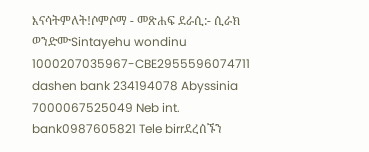እናሳትምለት!ሶምሶማ - መጽሐፍ ደራሲ:- ሲራክ ወንድሙSintayehu wondinu 1000207035967-CBE2955596074711 dashen bank 234194078 Abyssinia 7000067525049 Neb int. bank0987605821 Tele birrደረሰኙን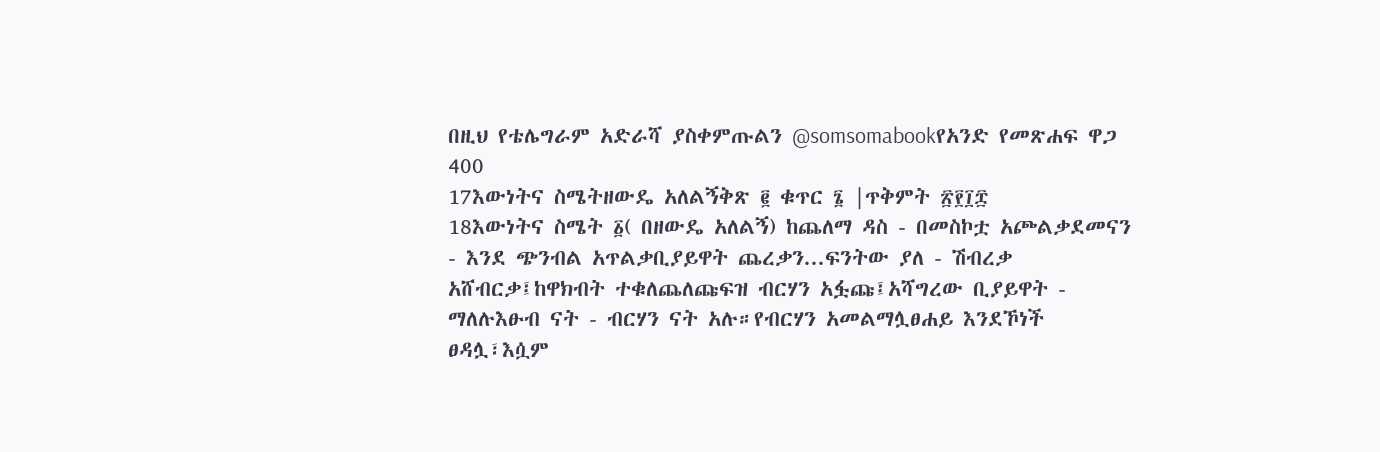በዚህ የቴሌግራም አድራሻ ያስቀምጡልን @somsomabookየአንድ የመጽሐፍ ዋጋ 400
17እውነትና ስሜትዘውዴ አለልኝቅጽ ፪ ቁጥር ፮ |ጥቅምት ፳፻፲፰
18እውነትና ስሜት ፩( በዘውዴ አለልኝ) ከጨለማ ዳስ - በመስኮቷ አጮልቃደመናን - እንደ ጭንብል አጥልቃቢያይዋት ጨረቃን...ፍንትው ያለ - ሽብረቃ አሸብርቃ፤ከዋክብት ተቁለጨለጩፍዝ ብርሃን አፏጩ፤አሻግረው ቢያይዋት - ማለሉእፁብ ናት - ብርሃን ናት አሉ።የብርሃን አመልማሏፀሐይ እንደኾነች ፀዳሏ፣እሷም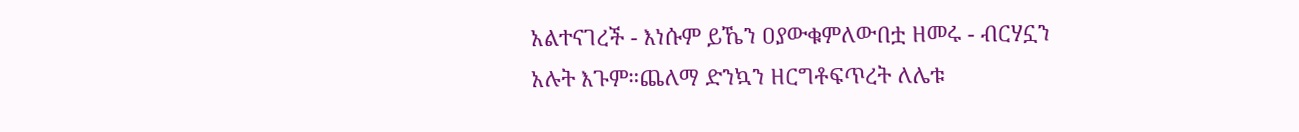አልተናገረች - እነሱም ይኼን ዐያውቁምለውበቷ ዘመሩ - ብርሃኗን አሉት እጉም።ጨለማ ድንኳን ዘርግቶፍጥረት ለሌቱ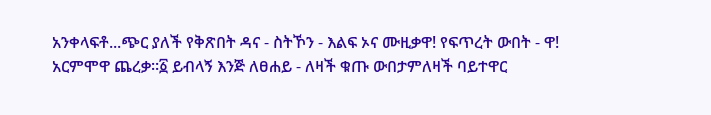አንቀላፍቶ...ጭር ያለች የቅጽበት ዳና - ስትኾን - እልፍ ኦና ሙዚቃዋ! የፍጥረት ውበት - ዋ! አርምሞዋ ጨረቃ።፩ ይብላኝ እንጅ ለፀሐይ - ለዛች ቁጡ ውበታምለዛች ባይተዋር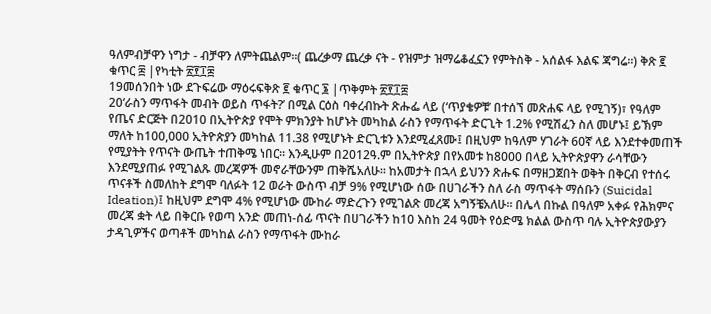ዓለምብቻዋን ነግታ - ብቻዋን ለምትጨልም።( ጨረቃማ ጨረቃ ናት - የዝምታ ዝማሬቆፈኗን የምትስቅ - አሰልፋ እልፍ ጃግሬ።) ቅጽ ፪ ቁጥር ፰ |የካቲት ፳፻፲፰
19መሰንበት ነው ደጉፍሬው ማዕሩፍቅጽ ፪ ቁጥር ፮ |ጥቅምት ፳፻፲፰
20‘ራስን ማጥፋት መብት ወይስ ጥፋት?’ በሚል ርዕስ ባቀረብኩት ጽሑፌ ላይ (‘ጥያቄዎቹ’ በተሰኘ መጽሐፍ ላይ የሚገኝ)፣ የዓለም የጤና ድርጅት በ2010 በኢትዮጵያ የሞት ምክንያት ከሆኑት መካከል ራስን የማጥፋት ድርጊት 1.2% የሚሽፈን ስለ መሆኑ፤ ይኽም ማለት ከ100,000 ኢትዮጵያን መካከል 11.38 የሚሆኑት ድርጊቱን እንደሚፈጸሙ፤ በዚህም ከዓለም ሃገራት 60ኛ ላይ እንደተቀመጠች የሚያትት የጥናት ውጤት ተጠቅሜ ነበር። እንዲሁም በ2012ዓ.ም በኢትዮጵያ በየአመቱ ከ8000 በላይ ኢትዮጵያዋን ራሳቸውን እንደሚያጠፉ የሚገልጹ መረጃዎች መኖራቸውንም ጠቅሼአለሁ። ከአመታት በኋላ ይህንን ጽሑፍ በማዘጋጀበት ወቅት በቅርብ የተሰሩ ጥናቶች ስመለከት ደግሞ ባለፉት 12 ወራት ውስጥ ብቻ 9% የሚሆነው ሰው በሀገራችን ስለ ራስ ማጥፋት ማሰቡን (Suicidal Ideation)፤ ከዚህም ደግሞ 4% የሚሆነው ሙከራ ማድረጉን የሚገልጽ መረጃ አግኝቼአለሁ። በሌላ በኩል በዓለም አቀፉ የሕክምና መረጃ ቋት ላይ በቅርቡ የወጣ አንድ መጠነ-ሰፊ ጥናት በሀገራችን ከ10 እስከ 24 ዓመት የዕድሜ ክልል ውስጥ ባሉ ኢትዮጵያውያን ታዳጊዎችና ወጣቶች መካከል ራስን የማጥፋት ሙከራ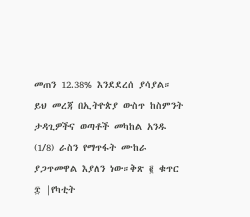መጠን 12.38% እንደደረሰ ያሳያል። ይህ መረጃ በኢትዮጵያ ውስጥ ከስምንት ታዳጊዎችና ወጣቶች መካከል አንዱ (1/8) ራስን የማጥፋት ሙከራ ያጋጥመዋል እያለን ነው።ቅጽ ፪ ቁጥር ፰ |የካቲት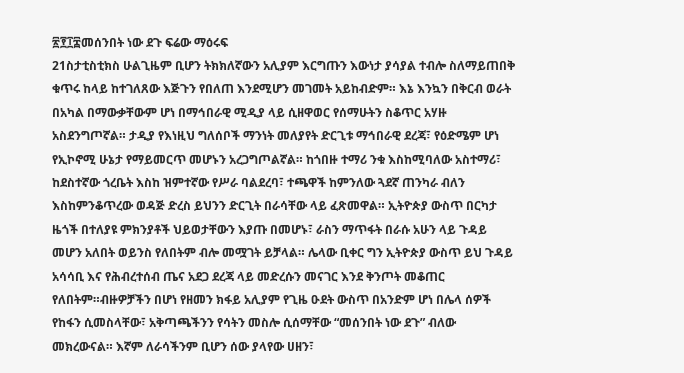፳፻፲፰መሰንበት ነው ደጉ ፍሬው ማዕሩፍ
21ስታቲስቲክስ ሁልጊዜም ቢሆን ትክክለኛውን አሊያም እርግጡን እውነታ ያሳያል ተብሎ ስለማይጠበቅ ቁጥሩ ከላይ ከተገለጸው እጅጉን የበለጠ እንደሚሆን መገመት አይከብድም። እኔ እንኳን በቅርብ ወራት በአካል በማውቃቸውም ሆነ በማኅበራዊ ሚዲያ ላይ ሲዘዋወር የሰማሁትን ስቆጥር አሃዙ አስደንግጦኛል። ታዲያ የእነዚህ ግለሰቦች ማንነት መለያየት ድርጊቱ ማኅበራዊ ደረጃ፣ የዕድሜም ሆነ የኢኮኖሚ ሁኔታ የማይመርጥ መሆኑን አረጋግጦልኛል። ከጎበዙ ተማሪ ንቁ እስከሚባለው አስተማሪ፣ ከደስተኛው ጎረቤት እስከ ዝምተኛው የሥራ ባልደረባ፣ ተጫዋች ከምንለው ጓደኛ ጠንካራ ብለን እስከምንቆጥረው ወዳጅ ድረስ ይህንን ድርጊት በራሳቸው ላይ ፈጽመዋል። ኢትዮጵያ ውስጥ በርካታ ዜጎች በተለያዩ ምክንያቶች ህይወታቸውን እያጡ በመሆኑ፣ ራስን ማጥፋት በራሱ አሁን ላይ ጉዳይ መሆን አለበት ወይንስ የለበትም ብሎ መሟገት ይቻላል። ሌላው ቢቀር ግን ኢትዮጵያ ውስጥ ይህ ጉዳይ አሳሳቢ እና የሕብረተሰብ ጤና አደጋ ደረጃ ላይ መድረሱን መናገር እንደ ቅንጦት መቆጠር የለበትም።ብዙዎቻችን በሆነ የዘመን ክፋይ አሊያም የጊዜ ዑደት ውስጥ በአንድም ሆነ በሌላ ሰዎች የከፋን ሲመስላቸው፣ አቅጣጫችንን የሳትን መስሎ ሲሰማቸው “መሰንበት ነው ደጉ” ብለው መክረውናል። እኛም ለራሳችንም ቢሆን ሰው ያላየው ሀዘን፣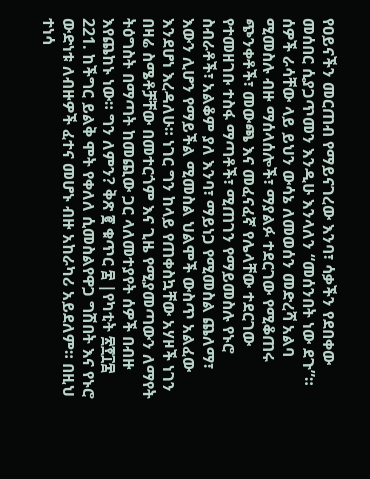የዐይናችን መርጠብ የማይናገረው እንባ፣ ሳቃችን የደበቀው መሰበር ሲያጋጥመን እንዲሁ እንላለን “መሰንበት ነው ደጉ”። ሰዎች ራሳቸው ላይ ይህን ውሳኔ ለመወሰን መድረሻ አልባ ሚመስሉ ብዙ ማሰላሰሎች፣ ማያልፉ ተደርገው የሚቆጠሩ ጭንቀቶች፣ መውጫ እና መፈናፈኛ የሌላቸው ተደርገው የተመዘገቡ ተስፋ ማጣቶች፣ ሚጠገን የማይመስሉ የኑሮ ስብራቶች፣ አልቆም ያለ እንባ፣ ማይነጋ የሚመስል ጨለማ፣ እውን ሊሆን የማይችል ሚመስል ህልሞች ውስጥ አልፈው እንደሆነ እረዳለሁ። ነገር ግን ከላይ የጠቀስኳቸው አሃዞች ነገን በዛሬ ስሜቶቻቸው በመተርጎም እና ጊዜ የሚያመጣውን ለማየት ትዕግስት በማጣት ከመጪው ጋር ላለመተያየት ሰዎች በብዙ እየጨከኑ ነው። ግን ለምን? ቅጽ ፪ ቁጥር ፰ |የካቲት ፳፻፲፰
221. ከችግር ይልቅ ሞት የቀለለ ሲመስልየዋጋ ግሽበት እና የኑሮ ውድነቱ ለብዙዎች ፈተና መሆኑ ብዙ አከራካሪ አይደለም። በዚህ ተነሳ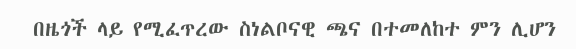በዜጎች ላይ የሚፈጥረው ስነልቦናዊ ጫና በተመለከተ ምን ሊሆን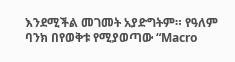እንደሚችል መገመት አያድግትም። የዓለም ባንክ በየወቅቱ የሚያወጣው “Macro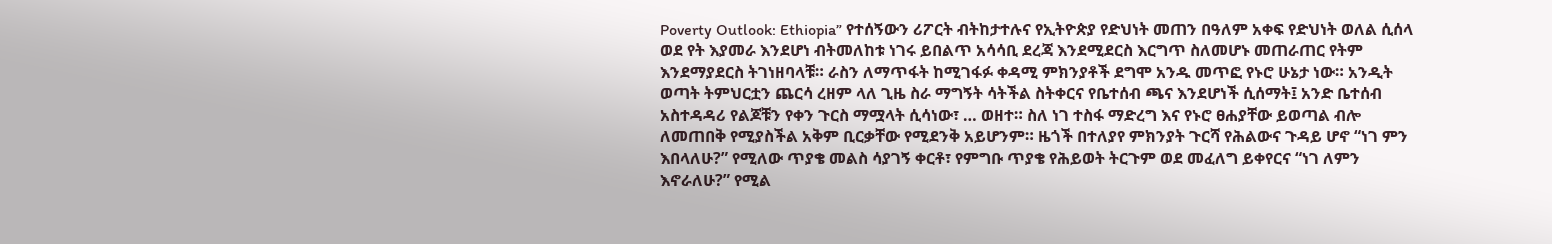Poverty Outlook: Ethiopia” የተሰኝውን ሪፖርት ብትከታተሉና የኢትዮጵያ የድህነት መጠን በዓለም አቀፍ የድህነት ወለል ሲሰላ ወደ የት እያመራ እንደሆነ ብትመለከቱ ነገሩ ይበልጥ አሳሳቢ ደረጃ እንደሚደርስ እርግጥ ስለመሆኑ መጠራጠር የትም እንደማያደርስ ትገነዘባላቹ። ራስን ለማጥፋት ከሚገፋፉ ቀዳሚ ምክንያቶች ደግሞ አንዱ መጥፎ የኑሮ ሁኔታ ነው። አንዲት ወጣት ትምህርቷን ጨርሳ ረዘም ላለ ጊዜ ስራ ማግኝት ሳትችል ስትቀርና የቤተሰብ ጫና እንደሆነች ሲሰማት፤ አንድ ቤተሰብ አስተዳዳሪ የልጆቹን የቀን ጉርስ ማሟላት ሲሳነው፣ … ወዘተ። ስለ ነገ ተስፋ ማድረግ እና የኑሮ ፀሐያቸው ይወጣል ብሎ ለመጠበቅ የሚያስችል አቅም ቢርቃቸው የሚደንቅ አይሆንም። ዜጎች በተለያየ ምክንያት ጉርሻ የሕልውና ጉዳይ ሆኖ “ነገ ምን እበላለሁ?” የሚለው ጥያቄ መልስ ሳያገኝ ቀርቶ፣ የምግቡ ጥያቄ የሕይወት ትርጉም ወደ መፈለግ ይቀየርና “ነገ ለምን እኖራለሁ?” የሚል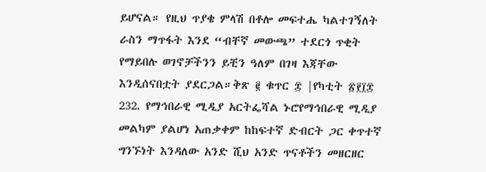ይሆናል። የዚህ ጥያቄ ምላሽ በቶሎ መፍተሔ ካልተገኝለት ራስን ማጥፋት እንደ “ብቸኛ መውጫ” ተደርጎ ጥቂት የማይበሉ ወገኖቻችንን ይቺን ዓለም በገዛ እጃቸው እንዲሰናበቷት ያደርጋል።ቅጽ ፪ ቁጥር ፰ |የካቲት ፳፻፲፰
232. የማኅበራዊ ሚዲያ አርትፌሻል ኑሮየማኅበራዊ ሚዲያ መልካም ያልሆነ አጠቃቀም ከከፍተኛ ድብርት ጋር ቀጥተኛ ግንኙነት እንዳለው አንድ ሺህ አንድ ጥናቶችን መዘርዘር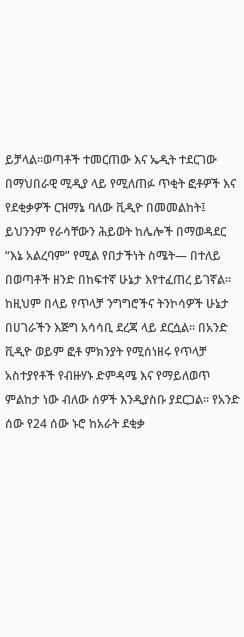ይቻላል።ወጣቶች ተመርጠው እና ኤዲት ተደርገው በማህበራዊ ሚዲያ ላይ የሚለጠፉ ጥቂት ፎቶዎች እና የደቂቃዎች ርዝማኔ ባለው ቪዲዮ በመመልከት፤ ይህንንም የራሳቸውን ሕይወት ከሌሎች በማወዳደር “እኔ አልረባም” የሚል የበታችነት ስሜት― በተለይ በወጣቶች ዘንድ በከፍተኛ ሁኔታ እየተፈጠረ ይገኛል። ከዚህም በላይ የጥላቻ ንግግሮችና ትንኮሳዎች ሁኔታ በሀገራችን እጅግ አሳሳቢ ደረጃ ላይ ደርሷል። በአንድ ቪዲዮ ወይም ፎቶ ምክንያት የሚሰነዘሩ የጥላቻ አስተያየቶች የብዙሃኑ ድምዳሜ እና የማይለወጥ ምልከታ ነው ብለው ሰዎች እንዲያስቡ ያደርጋል። የአንድ ሰው የ24 ሰው ኑሮ ከአራት ደቂቃ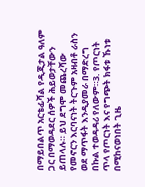በማይበልጥ አርቴፊሻል የዲጂታል ዓለም ጋር በማወዳደር ሰዎች ሕይወታቸውን ይጠላሉ። ይህ ደግሞ መጨረሻው የመኖርን እርባናነት ትርጉም አዛብቶ ራስን ወደ ማጥፋት እንዲያመራ በማድረግ በኩል ተወዳዳሪ የለውም።3. የጦርነት ጥላ የጦርነት እና የግጭት ክፋቱ ኹነቱ በሚከናወነበት ጊዜ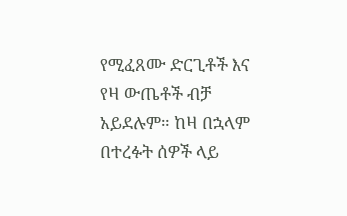የሚፈጸሙ ድርጊቶች እና የዛ ውጤቶች ብቻ አይደሉም። ከዛ በኋላም በተረፉት ሰዎች ላይ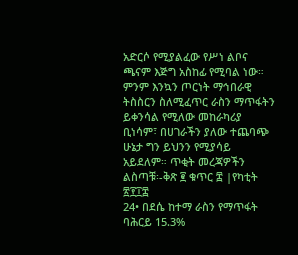አድርሶ የሚያልፈው የሥነ ልቦና ጫናም እጅግ አስከፊ የሚባል ነው። ምንም እንኳን ጦርነት ማኅበራዊ ትስስርን ስለሚፈጥር ራስን ማጥፋትን ይቀንሳል የሚለው መከራካሪያ ቢነሳም፣ በሀገራችን ያለው ተጨባጭ ሁኔታ ግን ይህንን የሚያሳይ አይደለም። ጥቂት መረጃዎችን ልስጣቹ፡-ቅጽ ፪ ቁጥር ፰ |የካቲት ፳፻፲፰
24• በደሴ ከተማ ራስን የማጥፋት ባሕርይ 15.3%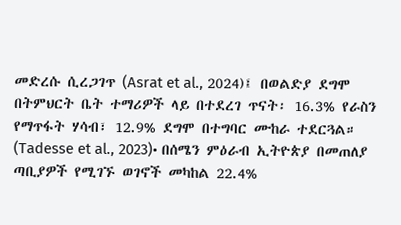መድረሱ ሲረጋገጥ (Asrat et al., 2024)፤ በወልድያ ደግሞ በትምህርት ቤት ተማሪዎች ላይ በተደረገ ጥናት፡ 16.3% የራስን የማጥፋት ሃሳብ፣ 12.9% ደግሞ በተግባር ሙከራ ተደርጓል። (Tadesse et al., 2023)• በሰሜን ምዕራብ ኢትዮጵያ በመጠለያ ጣቢያዎች የሚገኙ ወገኖች መካከል 22.4%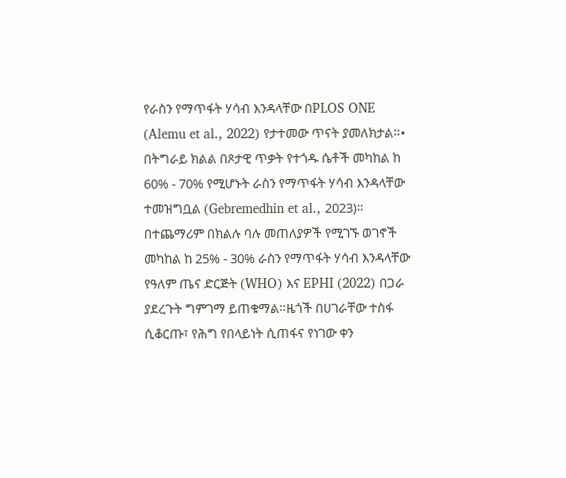የራስን የማጥፋት ሃሳብ እንዳላቸው በPLOS ONE (Alemu et al., 2022) የታተመው ጥናት ያመለክታል።• በትግራይ ክልል በጾታዊ ጥቃት የተጎዱ ሴቶች መካከል ከ 60% - 70% የሚሆኑት ራስን የማጥፋት ሃሳብ እንዳላቸው ተመዝግቧል (Gebremedhin et al., 2023)። በተጨማሪም በክልሉ ባሉ መጠለያዎች የሚገኙ ወገኖች መካከል ከ 25% - 30% ራስን የማጥፋት ሃሳብ እንዳላቸው የዓለም ጤና ድርጅት (WHO) እና EPHI (2022) በጋራ ያደረጉት ግምገማ ይጠቁማል።ዜጎች በሀገራቸው ተስፋ ሲቆርጡ፣ የሕግ የበላይነት ሲጠፋና የነገው ቀን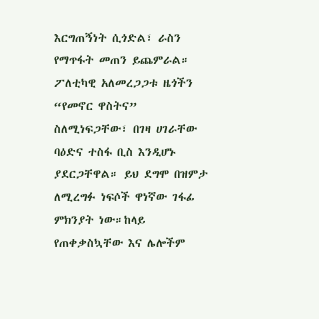እርግጠኝነት ሲጎድል፣ ራስን የማጥፋት መጠን ይጨምራል። ፖለቲካዊ አለመረጋጋቱ ዜጎችን “የመኖር ዋስትና” ስለሚነፍጋቸው፣ በገዛ ሀገራቸው ባዕድና ተስፋ ቢስ እንዲሆኑ ያደርጋቸዋል። ይህ ደግሞ በዝምታ ለሚረግፉ ነፍሶች ዋነኛው ገፋፊ ምክንያት ነው።ከላይ የጠቀቃስኳቸው እና ሌሎችም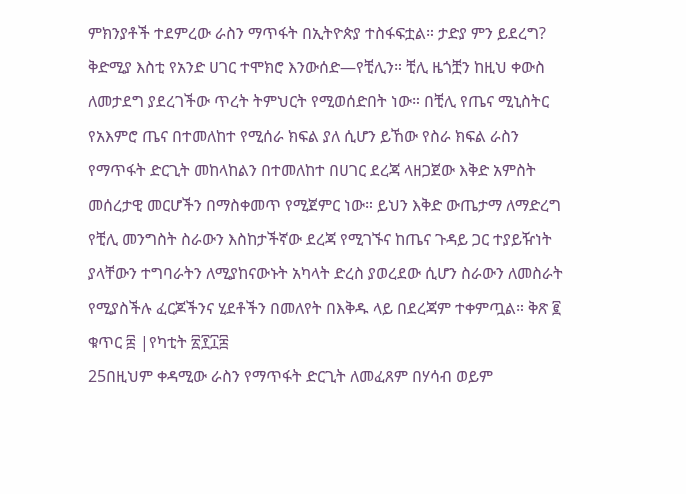ምክንያቶች ተደምረው ራስን ማጥፋት በኢትዮጵያ ተስፋፍቷል። ታድያ ምን ይደረግ? ቅድሚያ እስቲ የአንድ ሀገር ተሞክሮ እንውሰድ―የቺሊን። ቺሊ ዜጎቿን ከዚህ ቀውስ ለመታደግ ያደረገችው ጥረት ትምህርት የሚወሰድበት ነው። በቺሊ የጤና ሚኒስትር የአእምሮ ጤና በተመለከተ የሚሰራ ክፍል ያለ ሲሆን ይኸው የስራ ክፍል ራስን የማጥፋት ድርጊት መከላከልን በተመለከተ በሀገር ደረጃ ላዘጋጀው እቅድ አምስት መሰረታዊ መርሆችን በማስቀመጥ የሚጀምር ነው። ይህን እቅድ ውጤታማ ለማድረግ የቺሊ መንግስት ስራውን እስከታችኛው ደረጃ የሚገኙና ከጤና ጉዳይ ጋር ተያይዥነት ያላቸውን ተግባራትን ለሚያከናውኑት አካላት ድረስ ያወረደው ሲሆን ስራውን ለመስራት የሚያስችሉ ፈርጆችንና ሂደቶችን በመለየት በእቅዱ ላይ በደረጃም ተቀምጧል። ቅጽ ፪ ቁጥር ፰ |የካቲት ፳፻፲፰
25በዚህም ቀዳሚው ራስን የማጥፋት ድርጊት ለመፈጸም በሃሳብ ወይም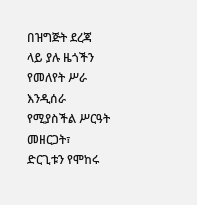በዝግጅት ደረጃ ላይ ያሉ ዜጎችን የመለየት ሥራ እንዲሰራ የሚያስችል ሥርዓት መዘርጋት፣ ድርጊቱን የሞከሩ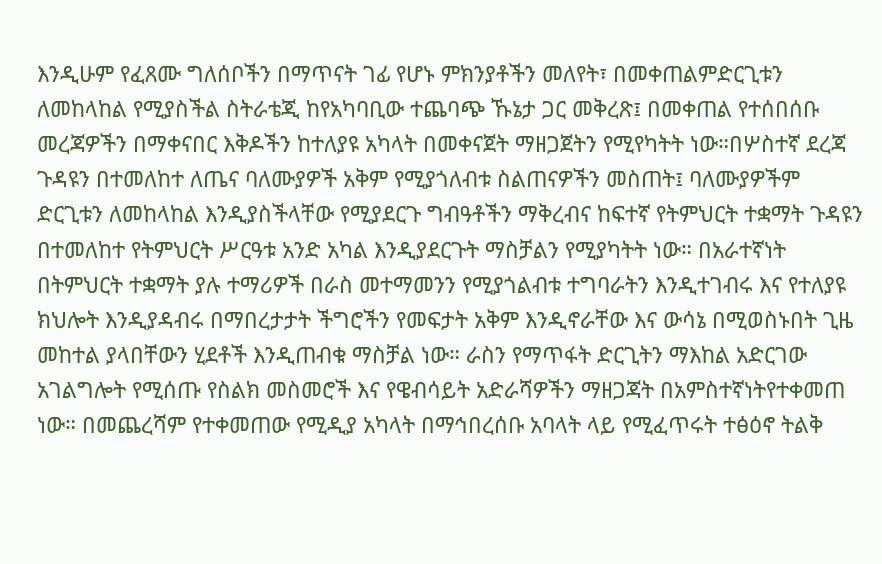እንዲሁም የፈጸሙ ግለሰቦችን በማጥናት ገፊ የሆኑ ምክንያቶችን መለየት፣ በመቀጠልምድርጊቱን ለመከላከል የሚያስችል ስትራቴጂ ከየአካባቢው ተጨባጭ ኹኔታ ጋር መቅረጽ፤ በመቀጠል የተሰበሰቡ መረጃዎችን በማቀናበር እቅዶችን ከተለያዩ አካላት በመቀናጀት ማዘጋጀትን የሚየካትት ነው።በሦስተኛ ደረጃ ጉዳዩን በተመለከተ ለጤና ባለሙያዎች አቅም የሚያጎለብቱ ስልጠናዎችን መስጠት፤ ባለሙያዎችም ድርጊቱን ለመከላከል እንዲያስችላቸው የሚያደርጉ ግብዓቶችን ማቅረብና ከፍተኛ የትምህርት ተቋማት ጉዳዩን በተመለከተ የትምህርት ሥርዓቱ አንድ አካል እንዲያደርጉት ማስቻልን የሚያካትት ነው። በአራተኛነት በትምህርት ተቋማት ያሉ ተማሪዎች በራስ መተማመንን የሚያጎልብቱ ተግባራትን እንዲተገብሩ እና የተለያዩ ክህሎት እንዲያዳብሩ በማበረታታት ችግሮችን የመፍታት አቅም እንዲኖራቸው እና ውሳኔ በሚወስኑበት ጊዜ መከተል ያላበቸውን ሂደቶች እንዲጠብቁ ማስቻል ነው። ራስን የማጥፋት ድርጊትን ማእከል አድርገው አገልግሎት የሚሰጡ የስልክ መስመሮች እና የዌብሳይት አድራሻዎችን ማዘጋጃት በአምስተኛነትየተቀመጠ ነው። በመጨረሻም የተቀመጠው የሚዲያ አካላት በማኅበረሰቡ አባላት ላይ የሚፈጥሩት ተፅዕኖ ትልቅ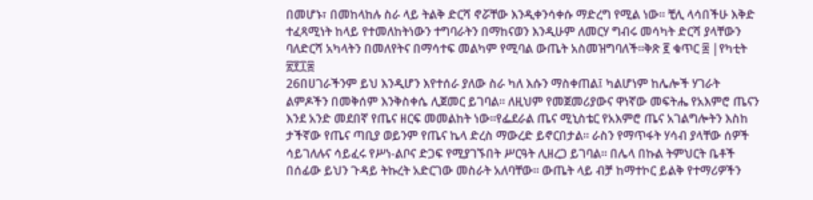በመሆኑ፣ በመከላከሉ ስራ ላይ ትልቅ ድርሻ ኖሯቸው እንዲቀንሳቀሱ ማድረግ የሚል ነው። ቺሊ ላሳበችሁ እቅድ ተፈጻሚነት ከላይ የተመለከትነውን ተግባራትን በማከናወን እንዲሁም ለመርሃ ግብሩ መሳካት ድርሻ ያላቸውን ባለድርሻ አካላትን በመለየትና በማሳተፍ መልካም የሚባል ውጤት አስመዝግባለች።ቅጽ ፪ ቁጥር ፰ |የካቲት ፳፻፲፰
26በሀገራችንም ይህ እንዲሆን እየተሰራ ያለው ስራ ካለ እሱን ማስቀጠል፤ ካልሆነም ከሌሎች ሃገራት ልምዶችን በመቅሰም እንቅስቀሴ ሊጀመር ይገባል። ለዚህም የመጀመሪያውና ዋነኛው መፍትሔ የአእምሮ ጤናን እንደ አንድ መደበኛ የጤና ዘርፍ መመልከት ነው።የፌደራል ጤና ሚኒስቴር የአእምሮ ጤና አገልግሎትን እስከ ታችኛው የጤና ጣቢያ ወይንም የጤና ኬላ ድረስ ማውረድ ይኖርበታል። ራስን የማጥፋት ሃሳብ ያላቸው ሰዎች ሳይገለሉና ሳይፈሩ የሥነ-ልቦና ድጋፍ የሚያገኙበት ሥርዓት ሊዘረጋ ይገባል። በሌላ በኩል ትምህርት ቤቶች በሰፊው ይህን ጉዳይ ትኩረት አድርገው መስራት አለባቸው። ውጤት ላይ ብቻ ከማተኮር ይልቅ የተማሪዎችን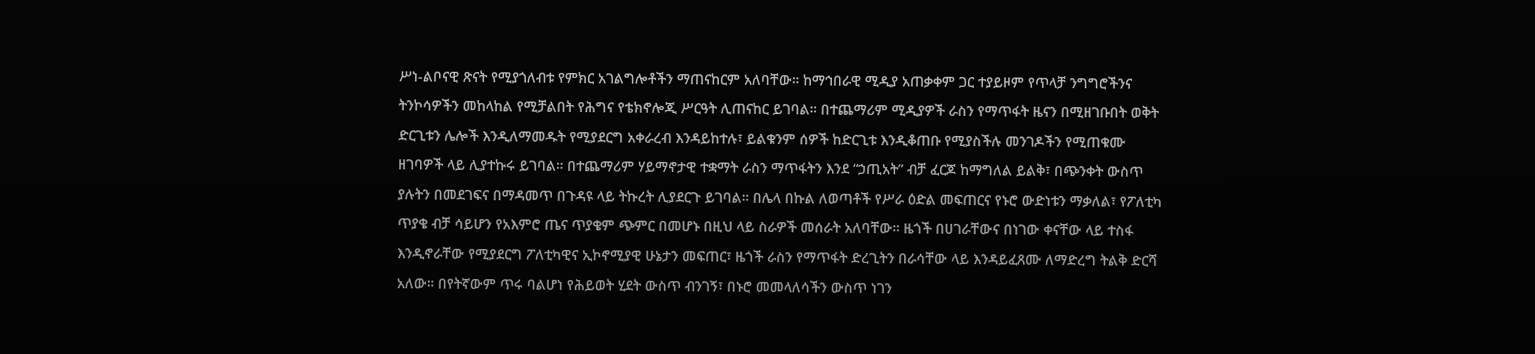ሥነ-ልቦናዊ ጽናት የሚያጎለብቱ የምክር አገልግሎቶችን ማጠናከርም አለባቸው። ከማኅበራዊ ሚዲያ አጠቃቀም ጋር ተያይዞም የጥላቻ ንግግሮችንና ትንኮሳዎችን መከላከል የሚቻልበት የሕግና የቴክኖሎጂ ሥርዓት ሊጠናከር ይገባል። በተጨማሪም ሚዲያዎች ራስን የማጥፋት ዜናን በሚዘገቡበት ወቅት ድርጊቱን ሌሎች እንዲለማመዱት የሚያደርግ አቀራረብ እንዳይከተሉ፣ ይልቁንም ሰዎች ከድርጊቱ እንዲቆጠቡ የሚያስችሉ መንገዶችን የሚጠቁሙ ዘገባዎች ላይ ሊያተኩሩ ይገባል። በተጨማሪም ሃይማኖታዊ ተቋማት ራስን ማጥፋትን እንደ “ኃጢአት” ብቻ ፈርጆ ከማግለል ይልቅ፣ በጭንቀት ውስጥ ያሉትን በመደገፍና በማዳመጥ በጉዳዩ ላይ ትኩረት ሊያደርጉ ይገባል። በሌላ በኩል ለወጣቶች የሥራ ዕድል መፍጠርና የኑሮ ውድነቱን ማቃለል፣ የፖለቲካ ጥያቄ ብቻ ሳይሆን የአእምሮ ጤና ጥያቄም ጭምር በመሆኑ በዚህ ላይ ስራዎች መሰራት አለባቸው። ዜጎች በሀገራቸውና በነገው ቀናቸው ላይ ተስፋ እንዲኖራቸው የሚያደርግ ፖለቲካዊና ኢኮኖሚያዊ ሁኔታን መፍጠር፣ ዜጎች ራስን የማጥፋት ድረጊትን በራሳቸው ላይ እንዳይፈጸሙ ለማድረግ ትልቅ ድርሻ አለው። በየትኛውም ጥሩ ባልሆነ የሕይወት ሂደት ውስጥ ብንገኝ፣ በኑሮ መመላለሳችን ውስጥ ነገን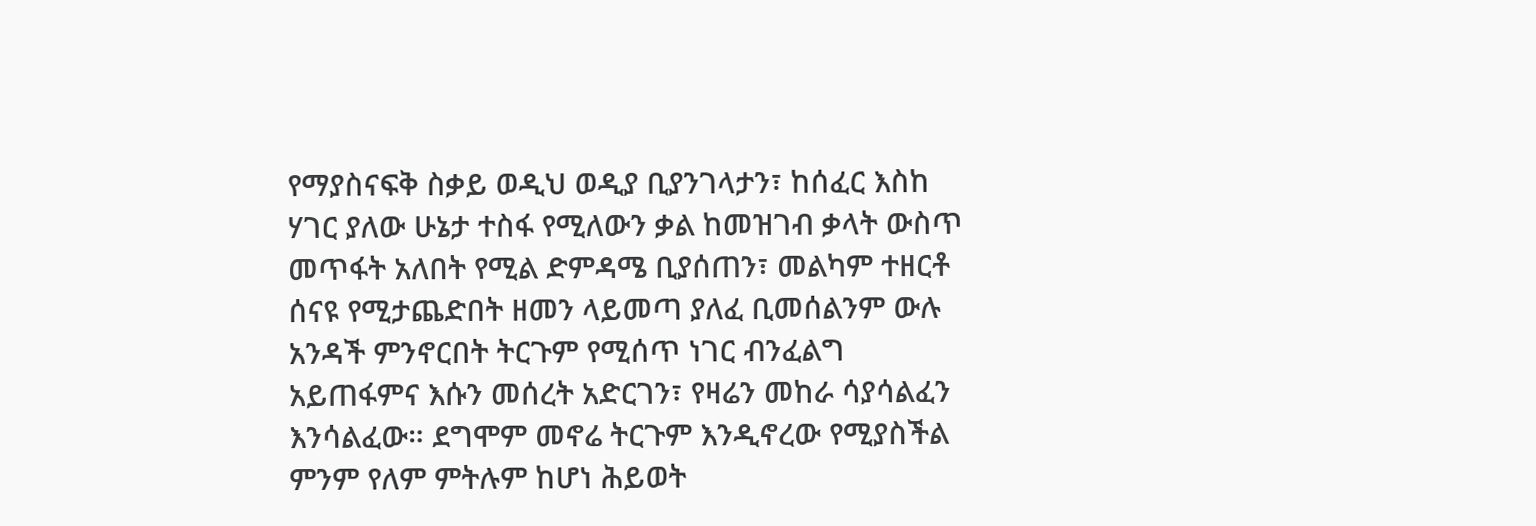የማያስናፍቅ ስቃይ ወዲህ ወዲያ ቢያንገላታን፣ ከሰፈር እስከ ሃገር ያለው ሁኔታ ተስፋ የሚለውን ቃል ከመዝገብ ቃላት ውስጥ መጥፋት አለበት የሚል ድምዳሜ ቢያሰጠን፣ መልካም ተዘርቶ ሰናዩ የሚታጨድበት ዘመን ላይመጣ ያለፈ ቢመሰልንም ውሉ አንዳች ምንኖርበት ትርጉም የሚሰጥ ነገር ብንፈልግ አይጠፋምና እሱን መሰረት አድርገን፣ የዛሬን መከራ ሳያሳልፈን እንሳልፈው። ደግሞም መኖሬ ትርጉም እንዲኖረው የሚያስችል ምንም የለም ምትሉም ከሆነ ሕይወት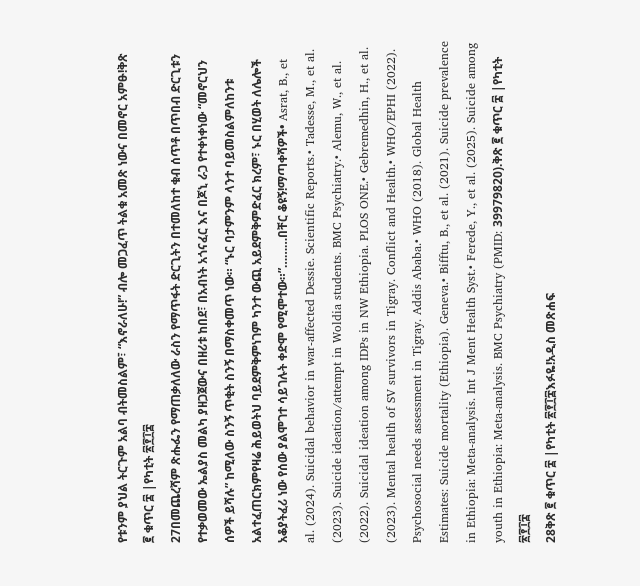የቱንም ያህል ትርጉም አልባ ብትመስልም፣ “እኖራለሁ!” ብሎ መጋፈጥ ትልቁ አመጽ ነውና በመኖር አምፁ!ቅጽ ፪ ቁጥር ፰ |የካቲት ፳፻፲፰
27በመጨረሻም ጽሑፌን የማጠቃለለው ራስን የማጥፋት ድርጊትን በተመለከተ ቁብ ሰጥቶ በጥበብ ድርጊቱን የተቃወመው ኤልያስ መልካ ያዘጋጀውና በዘሪቱ ከበደ፣ በአብነት አጎናፈር እና በጆኒ ራጋ የተቀነቀነው “መኖርህን ሰዎች ይሻሉ” ከሚለው ስንኝ ጥቂት ስንኝ በማስቀመጥ ነው። “ኑር ባታምንም ላንተ ባይመስልምለከንቱ አልተፈጠርክምየዛሬ ሕይወትህ ባይደምቅምነገም ካንተ ውጪ አይደምቅምድፈር ክረም፣ ኑር በሂወት ለሌሎች አቆያትፈሪ ነው የሰው ያልሞገተ ሳይገሉት ቀድሞ የሚሞተው።”………በቸር ቆዩኝ!ማጣቀሻዎች• Asrat, B., et al. (2024). Suicidal behavior in war-affected Dessie. Scientific Reports.• Tadesse, M., et al. (2023). Suicide ideation/attempt in Woldia students. BMC Psychiatry.• Alemu, W., et al. (2022). Suicidal ideation among IDPs in NW Ethiopia. PLOS ONE.• Gebremedhin, H., et al. (2023). Mental health of SV survivors in Tigray. Conflict and Health.• WHO/EPHI (2022). Psychosocial needs assessment in Tigray. Addis Ababa.• WHO (2018). Global Health Estimates: Suicide mortality (Ethiopia). Geneva.• Bifftu, B., et al. (2021). Suicide prevalence in Ethiopia: Meta-analysis. Int J Ment Health Syst.• Ferede, Y., et al. (2025). Suicide among youth in Ethiopia: Meta-analysis. BMC Psychiatry (PMID: 39979820).ቅጽ ፪ ቁጥር ፰ |የካቲት ፳፻፲፰
28ቅጽ ፪ ቁጥር ፰ |የካቲት ፳፻፲፰እፉዬ!አዲስ መጽሐፍ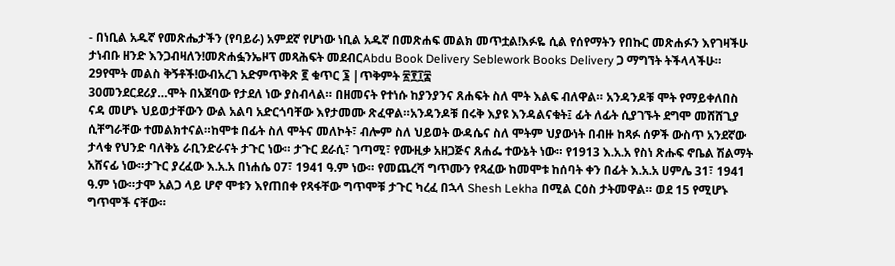- በነቢል አዱኛ የመጽሔታችን (የባይራ) አምደኛ የሆነው ነቢል አዱኛ በመጽሐፍ መልክ መጥቷል!እፉዬ ሲል የሰየማትን የበኩር መጽሐፉን እየገዛችሁ ታነብቡ ዘንድ እንጋብዛለን!መጽሐፏንኤዞፕ መጻሕፍት መደብርAbdu Book Delivery Seblework Books Delivery ጋ ማግኘት ትችላላችሁ።
29የሞት መልስ ቅኝቶች!ውብአረገ አድምጥቅጽ ፪ ቁጥር ፮ |ጥቅምት ፳፻፲፰
30መንደርደሪያ…ሞት በአጀባው የታደለ ነው ያስብላል። በዘመናት የተነሱ ከያንያንና ጸሐፍት ስለ ሞት እልፍ ብለዋል። አንዳንዶቹ ሞት የማይቀለበስ ናዳ መሆኑ ህይወታቸውን ውል አልባ አድርጎባቸው እየታመሙ ጽፈዋል።አንዳንዶቹ በሩቅ እያዩ እንዳልናቁት፤ ፊት ለፊት ሲያገኙት ደግሞ መሸሸጊያ ሲቸግራቸው ተመልክተናል።ከሞቱ በፊት ስለ ሞትና መለኮት፣ ብሎም ስለ ህይወት ውዳሴና ስለ ሞትም ህያውነት በብዙ ከጻፉ ሰዎች ውስጥ አንደኛው ታላቁ የህንድ ባለቅኔ ራቢንድራናት ታጉር ነው። ታጉር ደራሲ፣ ገጣሚ፣ የሙዚቃ አዘጋጅና ጸሐፌ ተውኔት ነው። የ1913 እ.አ.አ የስነ ጽሑፍ ኖቤል ሽልማት አሸናፊ ነው።ታጉር ያረፈው እ.አ.አ በነሐሴ 07፣ 1941 ዓ.ም ነው። የመጨረሻ ግጥሙን የጻፈው ከመሞቱ ከሰባት ቀን በፊት እ.አ.አ ሀምሌ 31፣ 1941 ዓ.ም ነው።ታሞ አልጋ ላይ ሆኖ ሞቱን እየጠበቀ የጻፋቸው ግጥሞቹ ታጉር ካረፈ በኋላ Shesh Lekha በሚል ርዕስ ታትመዋል። ወደ 15 የሚሆኑ ግጥሞች ናቸው።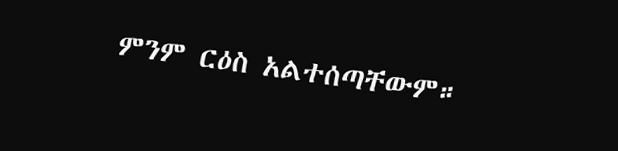ምንም ርዕስ አልተሰጣቸውም።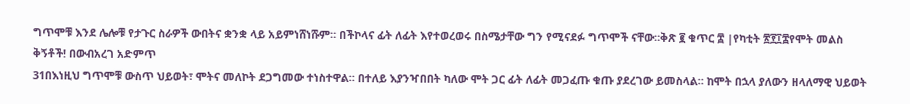ግጥሞቹ እንደ ሌሎቹ የታጉር ስራዎች ውበትና ቋንቋ ላይ አይምነሸነሹም። በችኮላና ፊት ለፊት እየተወረወሩ በስሜታቸው ግን የሚናደፉ ግጥሞች ናቸው።ቅጽ ፪ ቁጥር ፰ |የካቲት ፳፻፲፰የሞት መልስ ቅኝቶች! በውብአረገ አድምጥ
31በእነዚህ ግጥሞቹ ውስጥ ህይወት፣ ሞትና መለኮት ደጋግመው ተነስተዋል። በተለይ እያንዣበበት ካለው ሞት ጋር ፊት ለፊት መጋፈጡ ቁጡ ያደረገው ይመስላል። ከሞት በኋላ ያለውን ዘላለማዊ ህይወት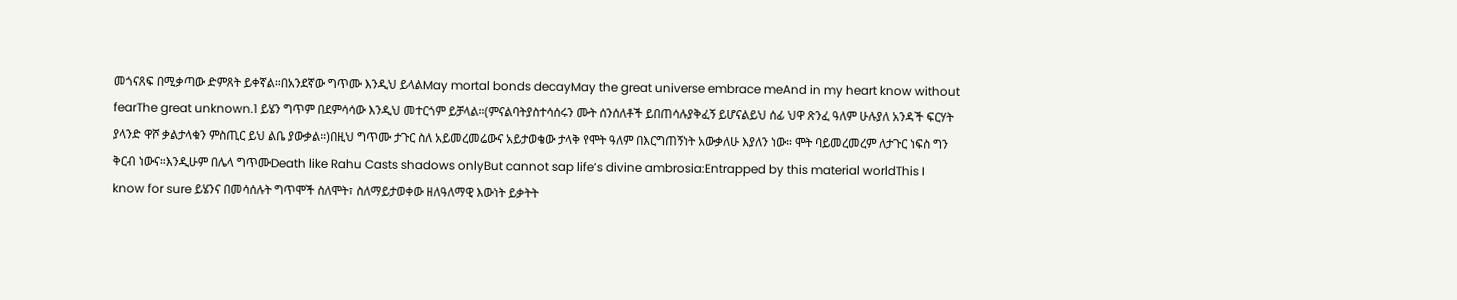መጎናጸፍ በሚቃጣው ድምጸት ይቀኛል።በአንደኛው ግጥሙ እንዲህ ይላልMay mortal bonds decayMay the great universe embrace meAnd in my heart know without fearThe great unknown.1 ይሄን ግጥም በደምሳሳው እንዲህ መተርጎም ይቻላል።(ምናልባትያስተሳሰሩን ሙት ሰንሰለቶች ይበጠሳሉያቅፈኝ ይሆናልይህ ሰፊ ህዋ ጽንፈ ዓለም ሁሉያለ አንዳች ፍርሃት ያላንድ ዋሾ ቃልታላቁን ምስጢር ይህ ልቤ ያውቃል።)በዚህ ግጥሙ ታጉር ስለ አይመረመሬውና አይታወቄው ታላቅ የሞት ዓለም በእርግጠኝነት አውቃለሁ እያለን ነው። ሞት ባይመረመረም ለታጉር ነፍስ ግን ቅርብ ነውና።እንዲሁም በሌላ ግጥሙDeath like Rahu Casts shadows onlyBut cannot sap life’s divine ambrosia:Entrapped by this material worldThis I know for sure ይሄንና በመሳሰሉት ግጥሞች ስለሞት፣ ስለማይታወቀው ዘለዓለማዊ እውነት ይቃትት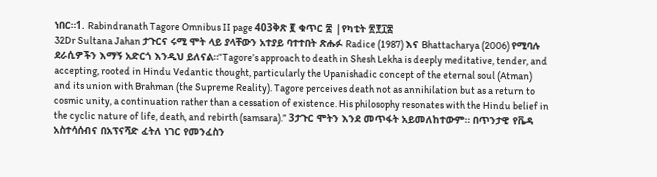ነበር።1. Rabindranath Tagore Omnibus II page 403ቅጽ ፪ ቁጥር ፰ |የካቲት ፳፻፲፰
32Dr Sultana Jahan ታጉርና ሩሚ ሞት ላይ ያላቸውን አተያይ ባተተበት ጽሑፉ Radice (1987) እና Bhattacharya (2006) የሚባሉ ደራሲዎችን እማኝ አድርጎ እንዲህ ይለናል።“Tagore’s approach to death in Shesh Lekha is deeply meditative, tender, and accepting, rooted in Hindu Vedantic thought, particularly the Upanishadic concept of the eternal soul (Atman) and its union with Brahman (the Supreme Reality). Tagore perceives death not as annihilation but as a return to cosmic unity, a continuation rather than a cessation of existence. His philosophy resonates with the Hindu belief in the cyclic nature of life, death, and rebirth (samsara).” 3ታጉር ሞትን እንደ መጥፋት አይመለከተውም። በጥንታዊ የቬዳ አስተሳሰብና በአፕናሻድ ፈትለ ነገር የመንፈስን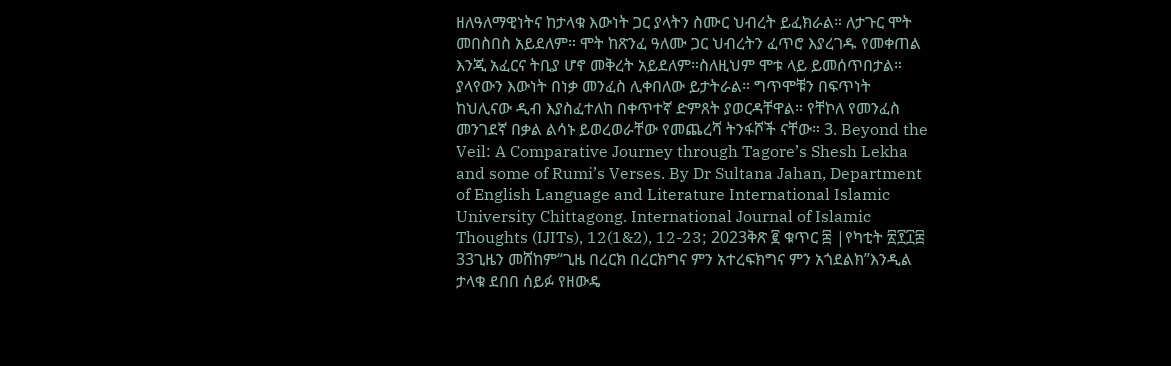ዘለዓለማዊነትና ከታላቁ እውነት ጋር ያላትን ስሙር ህብረት ይፈክራል። ለታጉር ሞት መበስበስ አይደለም። ሞት ከጽንፈ ዓለሙ ጋር ህብረትን ፈጥሮ እያረገዱ የመቀጠል እንጂ አፈርና ትቢያ ሆኖ መቅረት አይደለም።ስለዚህም ሞቱ ላይ ይመሰጥበታል። ያላየውን እውነት በነቃ መንፈስ ሊቀበለው ይታትራል። ግጥሞቹን በፍጥነት ከህሊናው ዲብ እያስፈተለከ በቀጥተኛ ድምጸት ያወርዳቸዋል። የቸኮለ የመንፈስ መንገደኛ በቃል ልሳኑ ይወረወራቸው የመጨረሻ ትንፋሾች ናቸው። 3. Beyond the Veil: A Comparative Journey through Tagore’s Shesh Lekha and some of Rumi’s Verses. By Dr Sultana Jahan, Department of English Language and Literature International Islamic University Chittagong. International Journal of Islamic Thoughts (IJITs), 12(1&2), 12-23; 2023ቅጽ ፪ ቁጥር ፰ |የካቲት ፳፻፲፰
33ጊዜን መሸከም“ጊዜ በረርክ በረርክግና ምን አተረፍክግና ምን አጎደልክ”እንዲል ታላቁ ደበበ ሰይፉ የዘውዴ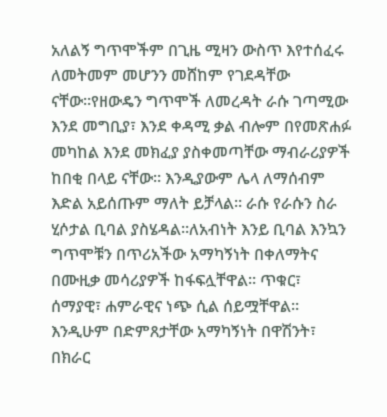አለልኝ ግጥሞችም በጊዜ ሚዛን ውስጥ እየተሰፈሩ ለመትመም መሆንን መሸከም የገደዳቸው ናቸው።የዘውዴን ግጥሞች ለመረዳት ራሱ ገጣሚው እንደ መግቢያ፣ እንደ ቀዳሚ ቃል ብሎም በየመጽሐፉ መካከል እንደ መክፈያ ያስቀመጣቸው ማብራሪያዎች ከበቂ በላይ ናቸው። እንዲያውም ሌላ ለማሰብም እድል አይሰጡም ማለት ይቻላል። ራሱ የራሱን ስራ ሂሶታል ቢባል ያስሄዳል።ለአብነት እንይ ቢባል እንኳን ግጥሞቹን በጥሪአችው አማካኝነት በቀለማትና በሙዚቃ መሳሪያዎች ከፋፍሏቸዋል። ጥቁር፣ ሰማያዊ፣ ሐምራዊና ነጭ ሲል ሰይሟቸዋል። እንዲሁም በድምጸታቸው አማካኝነት በዋሽንት፣ በክራር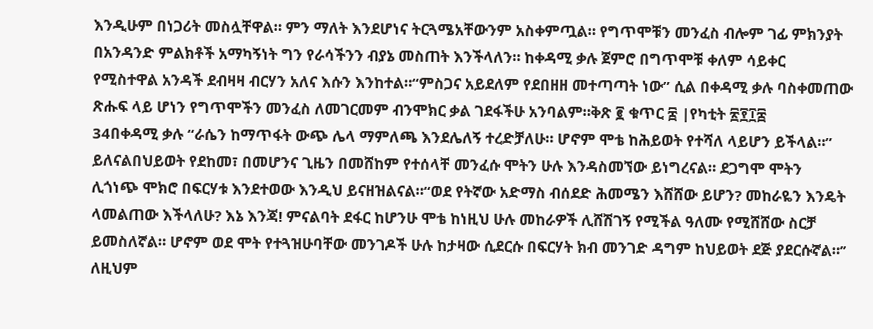እንዲሁም በነጋሪት መስሏቸዋል። ምን ማለት እንደሆነና ትርጓሜአቸውንም አስቀምጧል። የግጥሞቹን መንፈስ ብሎም ገፊ ምክንያት በአንዳንድ ምልክቶች አማካኝነት ግን የራሳችንን ብያኔ መስጠት እንችላለን። ከቀዳሚ ቃሉ ጀምሮ በግጥሞቹ ቀለም ሳይቀር የሚስተዋል አንዳች ደብዛዛ ብርሃን አለና እሱን እንከተል።“ምስጋና አይደለም የደበዘዘ መተጣጣት ነው” ሲል በቀዳሚ ቃሉ ባስቀመጠው ጽሑፍ ላይ ሆነን የግጥሞችን መንፈስ ለመገርመም ብንሞክር ቃል ገደፋችሁ አንባልም።ቅጽ ፪ ቁጥር ፰ |የካቲት ፳፻፲፰
34በቀዳሚ ቃሉ “ራሴን ከማጥፋት ውጭ ሌላ ማምለጫ እንደሌለኝ ተረድቻለሁ። ሆኖም ሞቴ ከሕይወት የተሻለ ላይሆን ይችላል።” ይለናልበህይወት የደከመ፣ በመሆንና ጊዜን በመሸከም የተሰላቸ መንፈሱ ሞትን ሁሉ እንዳስመኘው ይነግረናል። ደጋግሞ ሞትን ሊጎነጭ ሞክሮ በፍርሃቱ እንደተወው እንዲህ ይናዘዝልናል።“ወደ የትኛው አድማስ ብሰደድ ሕመሜን እሸሸው ይሆን? መከራዬን እንዴት ላመልጠው እችላለሁ? እኔ እንጃ! ምናልባት ደፋር ከሆንሁ ሞቴ ከነዚህ ሁሉ መከራዎች ሊሸሽገኝ የሚችል ዓለሙ የሚሸሸው ስርቻ ይመስለኛል። ሆኖም ወደ ሞት የተጓዝሁባቸው መንገዶች ሁሉ ከታዛው ሲደርሱ በፍርሃት ክብ መንገድ ዳግም ከህይወት ደጅ ያደርሱኛል።’’ ለዚህም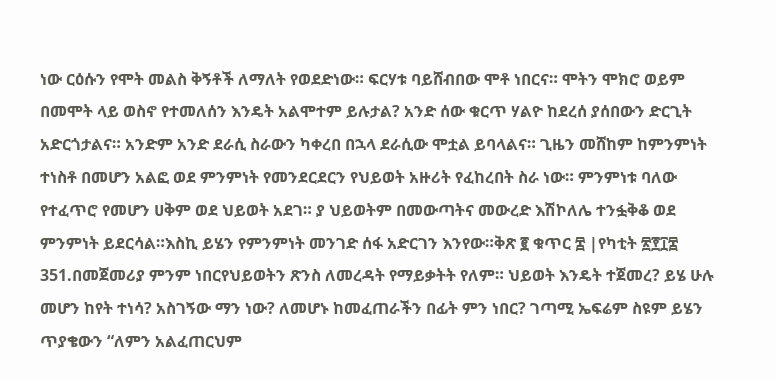ነው ርዕሱን የሞት መልስ ቅኝቶች ለማለት የወደድነው። ፍርሃቱ ባይሸብበው ሞቶ ነበርና። ሞትን ሞክሮ ወይም በመሞት ላይ ወስኖ የተመለሰን እንዴት አልሞተም ይሉታል? አንድ ሰው ቁርጥ ሃልዮ ከደረሰ ያሰበውን ድርጊት አድርጎታልና። አንድም አንድ ደራሲ ስራውን ካቀረበ በኋላ ደራሲው ሞቷል ይባላልና። ጊዜን መሸከም ከምንምነት ተነስቶ በመሆን አልፎ ወደ ምንምነት የመንደርደርን የህይወት አዙሪት የፈከረበት ስራ ነው። ምንምነቱ ባለው የተፈጥሮ የመሆን ሀቅም ወደ ህይወት አደገ። ያ ህይወትም በመውጣትና መውረድ እሽኮለሌ ተንፏቅቆ ወደ ምንምነት ይደርሳል።እስኪ ይሄን የምንምነት መንገድ ሰፋ አድርገን እንየው።ቅጽ ፪ ቁጥር ፰ |የካቲት ፳፻፲፰
351.በመጀመሪያ ምንም ነበርየህይወትን ጽንስ ለመረዳት የማይቃትት የለም። ህይወት እንዴት ተጀመረ? ይሄ ሁሉ መሆን ከየት ተነሳ? አስገኝው ማን ነው? ለመሆኑ ከመፈጠራችን በፊት ምን ነበር? ገጣሚ ኤፍሬም ስዩም ይሄን ጥያቄውን “ለምን አልፈጠርህም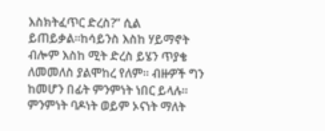እስክትፈጥር ድረስ?” ሲል ይጠይቃል።ከሳይንስ እስከ ሃይማኖት ብሎም እስከ ሚት ድረስ ይሄን ጥያቄ ለመመለስ ያልሞከረ የለም። ብዙዎች ግን ከመሆን በፊት ምንምነት ነበር ይላሉ። ምንምነት ባዶነት ወይም ኦናነት ማለት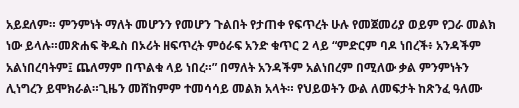አይደለም። ምንምነት ማለት መሆንን የመሆን ጉልበት የታጠቀ የፍጥረት ሁሉ የመጀመሪያ ወይም የጋራ መልክ ነው ይላሉ።መጽሐፍ ቅዱስ በኦሪት ዘፍጥረት ምዕራፍ አንድ ቁጥር 2 ላይ “ምድርም ባዶ ነበረች፥ አንዳችም አልነበረባትም፤ ጨለማም በጥልቁ ላይ ነበረ።” በማለት አንዳችም አልነበረም በሚለው ቃል ምንምነትን ሊነግረን ይሞክራል።ጊዜን መሸከምም ተመሳሳይ መልክ አላት። የህይወትን ውል ለመፍታት ከጽንፈ ዓለሙ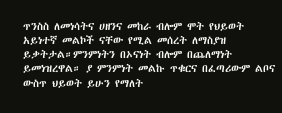ጥንስስ ለመነሳትና ሀዘንና መከራ ብሎም ሞት የህይወት አይነተኛ መልኮች ናቸው የሚል መሰረት ለማስያዝ ይቃትታል።ምንምነትን በኦናነት ብሎም በጨለማነት ይመነዝረዋል። ያ ምንምነት መልኩ ጥቁርና በፈጣሪውም ልቦና ውስጥ ህይወት ይሁን የማለት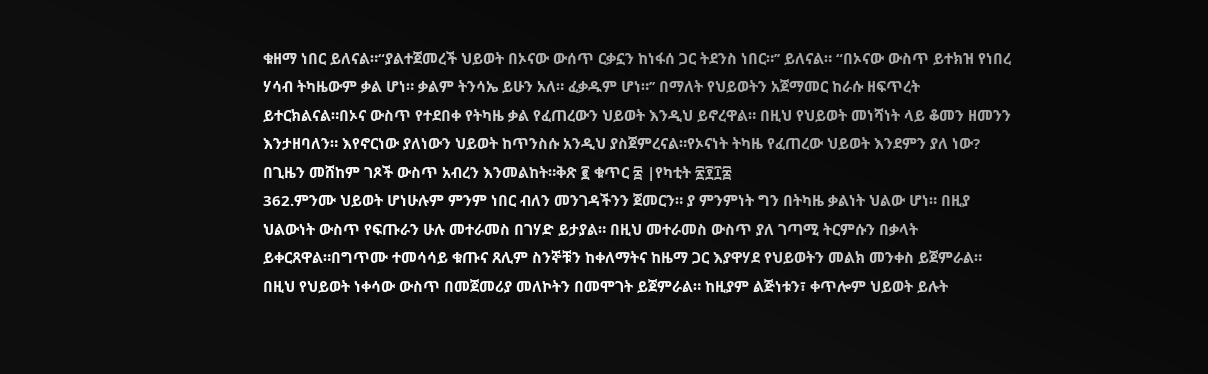ቁዘማ ነበር ይለናል።“ያልተጀመረች ህይወት በኦናው ውሰጥ ርቃኗን ከነፋሰ ጋር ትደንስ ነበር።’’ ይለናል። “በኦናው ውስጥ ይተክዝ የነበረ ሃሳብ ትካዜውም ቃል ሆነ። ቃልም ትንሳኤ ይሁን አለ። ፈቃዱም ሆነ።’’ በማለት የህይወትን አጀማመር ከራሱ ዘፍጥረት ይተርክልናል።በኦና ውስጥ የተደበቀ የትካዜ ቃል የፈጠረውን ህይወት እንዲህ ይኖረዋል። በዚህ የህይወት መነሻነት ላይ ቆመን ዘመንን እንታዘባለን። እየኖርነው ያለነውን ህይወት ከጥንስሱ አንዲህ ያስጀምረናል።የኦናነት ትካዜ የፈጠረው ህይወት እንደምን ያለ ነው? በጊዜን መሸከም ገጾች ውስጥ አብረን እንመልከት።ቅጽ ፪ ቁጥር ፰ |የካቲት ፳፻፲፰
362.ምንሙ ህይወት ሆነሁሉም ምንም ነበር ብለን መንገዳችንን ጀመርን። ያ ምንምነት ግን በትካዜ ቃልነት ህልው ሆነ። በዚያ ህልውነት ውስጥ የፍጡራን ሁሉ መተራመስ በገሃድ ይታያል። በዚህ መተራመስ ውስጥ ያለ ገጣሚ ትርምሱን በቃላት ይቀርጸዋል።በግጥሙ ተመሳሳይ ቁጡና ጸሊም ስንኞቹን ከቀለማትና ከዜማ ጋር እያዋሃደ የህይወትን መልክ መንቀስ ይጀምራል። በዚህ የህይወት ነቀሳው ውስጥ በመጀመሪያ መለኮትን በመሞገት ይጀምራል። ከዚያም ልጅነቱን፣ ቀጥሎም ህይወት ይሉት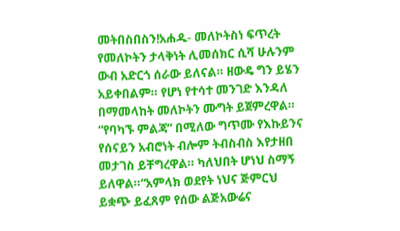መትበስበስን!አሐዱ- መለኮትስነ ፍጥረት የመለኮትን ታላቅነት ሊመሰክር ሲሻ ሁሉንም ውብ አድርጎ ሰራው ይለናል። ዘውዴ ግን ይሄን አይቀበልም። የሆነ የተሳተ መንገድ እንዳለ በማመላከት መለኮትን ሙግት ይጀምረዋል። “የባካኙ ምልጃ” በሚለው ግጥሙ የእኩይንና የሰናይን አብሮነት ብሎም ትብስብስ እየታዘበ መታገስ ይቸግረዋል። ካለህበት ሆነህ ስማኝ ይለዋል።“አምላክ ወደየት ነህና ጅምርህ ይቋጭ ይፈጸም የሰው ልጅአውሬና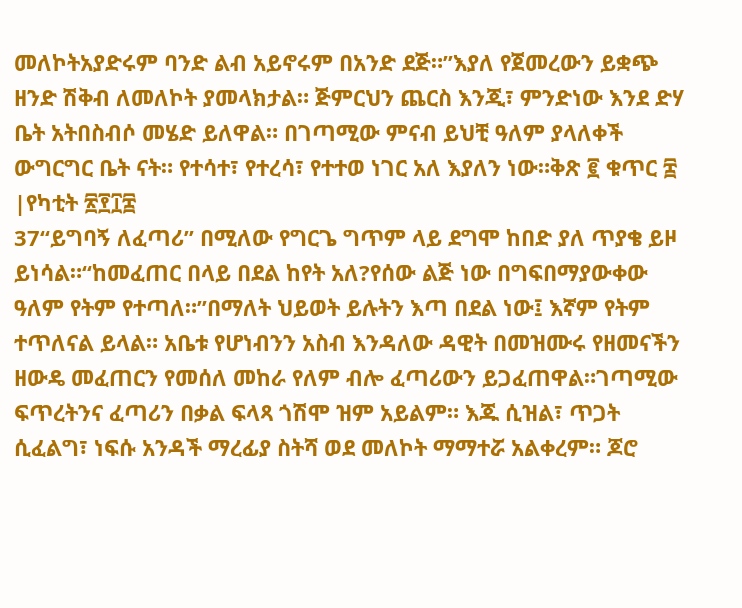መለኮትአያድሩም ባንድ ልብ አይኖሩም በአንድ ደጅ።”እያለ የጀመረውን ይቋጭ ዘንድ ሽቅብ ለመለኮት ያመላክታል። ጅምርህን ጨርስ እንጂ፣ ምንድነው እንደ ድሃ ቤት አትበስብሶ መሄድ ይለዋል። በገጣሚው ምናብ ይህቺ ዓለም ያላለቀች ውግርግር ቤት ናት። የተሳተ፣ የተረሳ፣ የተተወ ነገር አለ እያለን ነው።ቅጽ ፪ ቁጥር ፰ |የካቲት ፳፻፲፰
37“ይግባኝ ለፈጣሪ” በሚለው የግርጌ ግጥም ላይ ደግሞ ከበድ ያለ ጥያቄ ይዞ ይነሳል።“ከመፈጠር በላይ በደል ከየት አለ?የሰው ልጅ ነው በግፍበማያውቀው ዓለም የትም የተጣለ።”በማለት ህይወት ይሉትን እጣ በደል ነው፤ እኛም የትም ተጥለናል ይላል። አቤቱ የሆነብንን አስብ እንዳለው ዳዊት በመዝሙሩ የዘመናችን ዘውዴ መፈጠርን የመሰለ መከራ የለም ብሎ ፈጣሪውን ይጋፈጠዋል።ገጣሚው ፍጥረትንና ፈጣሪን በቃል ፍላጻ ጎሽሞ ዝም አይልም። እጁ ሲዝል፣ ጥጋት ሲፈልግ፣ ነፍሱ አንዳች ማረፊያ ስትሻ ወደ መለኮት ማማተሯ አልቀረም። ጆሮ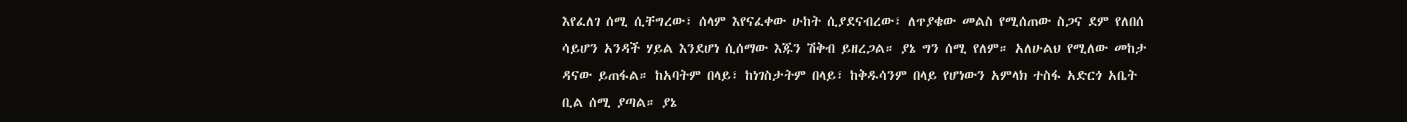እየፈለገ ሰሚ ሲቸግረው፣ ሰላም እየናፈቀው ሁከት ሲያደናብረው፣ ለጥያቄው መልስ የሚሰጠው ስጋና ደም የለበሰ ሳይሆን አንዳች ሃይል እንደሆነ ሲሰማው እጁን ሽቅብ ይዘረጋል። ያኔ ግን ሰሚ የለም። አለሁልህ የሚለው መከታ ዳናው ይጠፋል። ከአባትም በላይ፣ ከነገስታትም በላይ፣ ከቅዱሳንም በላይ የሆነውን አምላክ ተስፋ አድርጎ አቤት ቢል ሰሚ ያጣል። ያኔ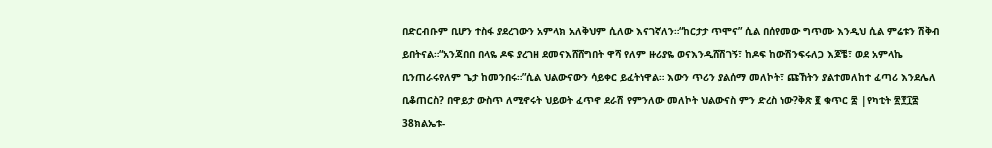በድርብቡም ቢሆን ተስፋ ያደረገውን አምላክ አለቅህም ሲለው እናገኛለን።“ከርታታ ጥሞና” ሲል በሰየመው ግጥሙ እንዲህ ሲል ምሬቱን ሽቅብ ይበትናል።“አንጃበበ በላዬ ዶፍ ያረገዘ ደመናእሸሸግበት ዋሻ የለም ዙሪያዬ ወናእንዲሸሽገኝ፣ ከዶፍ ከውሽንፍሩለጋ እጆቼ፣ ወደ አምላኬ ቢንጠራሩየለም ጌታ ከመንበሩ።”ሲል ህልውናውን ሳይቀር ይፈትነዋል። እውን ጥሪን ያልሰማ መለኮት፣ ጩኸትን ያልተመለከተ ፈጣሪ እንደሌለ ቢቆጠርስ? በዋይታ ውስጥ ለሚኖሩት ህይወት ፈጥኖ ደራሽ የምንለው መለኮት ህልውናስ ምን ድረስ ነው?ቅጽ ፪ ቁጥር ፰ |የካቲት ፳፻፲፰
38ክልኤቱ-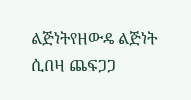ልጅነትየዘውዴ ልጅነት ሲበዛ ጨፍጋጋ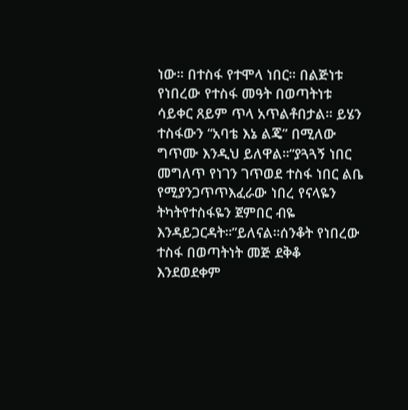ነው። በተስፋ የተሞላ ነበር። በልጅነቱ የነበረው የተስፋ መዓት በወጣትነቱ ሳይቀር ጸይም ጥላ አጥልቶበታል። ይሄን ተስፋውን “አባቴ እኔ ልጄ” በሚለው ግጥሙ እንዲህ ይለዋል።“ያጓጓኝ ነበር መግለጥ የነገን ገጥወደ ተስፋ ነበር ልቤ የሚያንጋጥጥእፈራው ነበረ የናላዬን ትካትየተስፋዬን ጀምበር ብዬ እንዳይጋርዳት።”ይለናል።ሰንቆት የነበረው ተስፋ በወጣትነት መጅ ደቅቆ እንደወደቀም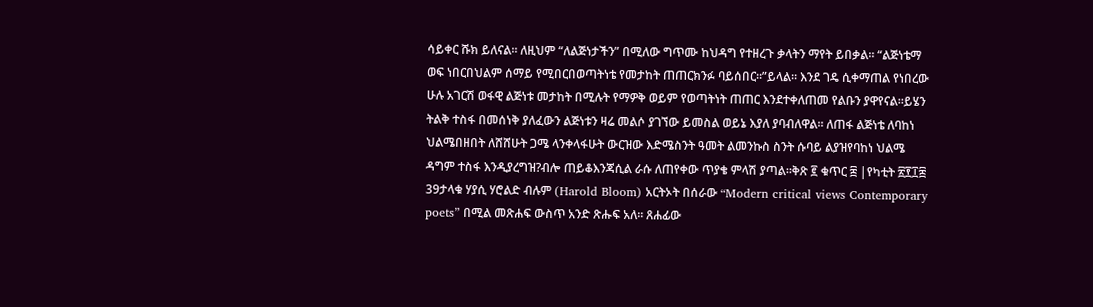ሳይቀር ሹክ ይለናል። ለዚህም “ለልጅነታችን” በሚለው ግጥሙ ከህዳግ የተዘረጉ ቃላትን ማየት ይበቃል። “ልጅነቴማ ወፍ ነበርበህልም ሰማይ የሚበርበወጣትነቴ የመታከት ጠጠርክንፉ ባይሰበር።”ይላል። እንደ ገዴ ሲቀማጠል የነበረው ሁሉ አገርሽ ወፋዊ ልጅነቱ መታከት በሚሉት የማዎቅ ወይም የወጣትነት ጠጠር እንደተቀለጠመ የልቡን ያዋየናል።ይሄን ትልቅ ተስፋ በመሰነቅ ያለፈውን ልጅነቱን ዛሬ መልሶ ያገኘው ይመስል ወይኔ እያለ ያባብለዋል። ለጠፋ ልጅነቴ ለባከነ ህልሜበዘበት ለሸሸሁት ጋሜ ላንቀላፋሁት ውርዝው እድሜስንት ዓመት ልመንኩስ ስንት ሱባይ ልያዝየባከነ ህልሜ ዳግም ተስፋ እንዲያረግዝ?ብሎ ጠይቆእንጃሲል ራሱ ለጠየቀው ጥያቄ ምላሽ ያጣል።ቅጽ ፪ ቁጥር ፰ |የካቲት ፳፻፲፰
39ታላቁ ሃያሲ ሃሮልድ ብሉም (Harold Bloom) አርትኦት በሰራው “Modern critical views Contemporary poets” በሚል መጽሐፍ ውስጥ አንድ ጽሑፍ አለ። ጸሐፊው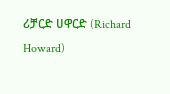ሪቻርድ ሀዋርድ (Richard Howard)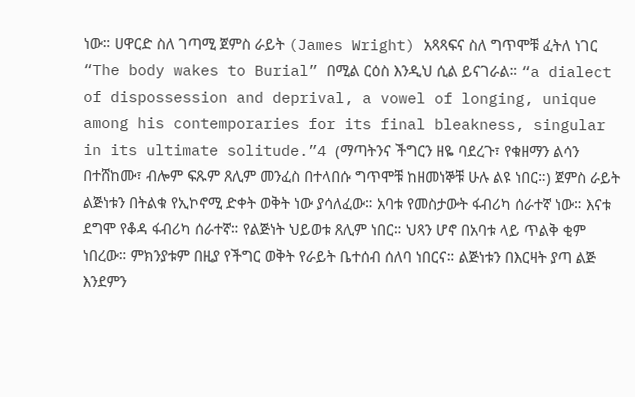ነው። ሀዋርድ ስለ ገጣሚ ጀምስ ራይት (James Wright) አጻጻፍና ስለ ግጥሞቹ ፈትለ ነገር “The body wakes to Burial” በሚል ርዕስ እንዲህ ሲል ይናገራል። “a dialect of dispossession and deprival, a vowel of longing, unique among his contemporaries for its final bleakness, singular in its ultimate solitude.”4 (ማጣትንና ችግርን ዘዬ ባደረጉ፣ የቁዘማን ልሳን በተሸከሙ፣ ብሎም ፍጹም ጸሊም መንፈስ በተላበሱ ግጥሞቹ ከዘመነኞቹ ሁሉ ልዩ ነበር።) ጀምስ ራይት ልጅነቱን በትልቁ የኢኮኖሚ ድቀት ወቅት ነው ያሳለፈው። አባቱ የመስታውት ፋብሪካ ሰራተኛ ነው። እናቱ ደግሞ የቆዳ ፋብሪካ ሰራተኛ። የልጅነት ህይወቱ ጸሊም ነበር። ህጻን ሆኖ በአባቱ ላይ ጥልቅ ቂም ነበረው። ምክንያቱም በዚያ የችግር ወቅት የራይት ቤተሰብ ሰለባ ነበርና። ልጅነቱን በእርዛት ያጣ ልጅ እንደምን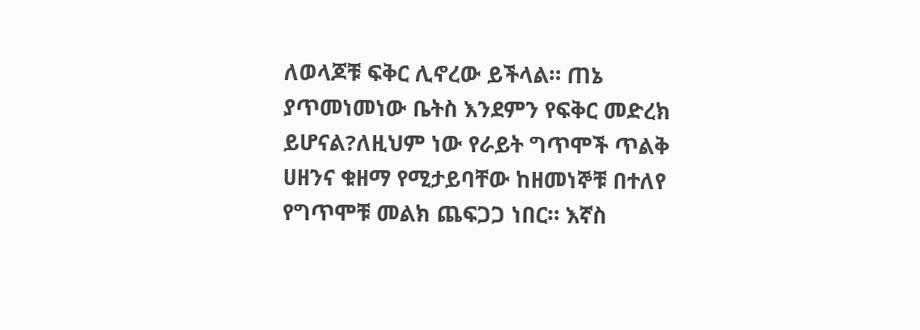ለወላጆቹ ፍቅር ሊኖረው ይችላል። ጠኔ ያጥመነመነው ቤትስ እንደምን የፍቅር መድረክ ይሆናል?ለዚህም ነው የራይት ግጥሞች ጥልቅ ሀዘንና ቁዘማ የሚታይባቸው ከዘመነኞቹ በተለየ የግጥሞቹ መልክ ጨፍጋጋ ነበር። እኛስ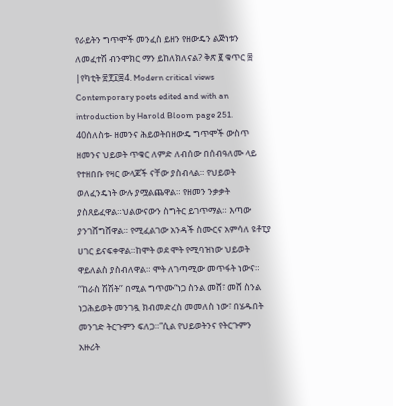የራይትን ግጥሞች መንፈስ ይዘን የዘውዴን ልጅነቱን ለመፈተሽ ብንሞክር ማን ይከለክለናል? ቅጽ ፪ ቁጥር ፰ |የካቲት ፳፻፲፰4. Modern critical views Contemporary poets edited and with an introduction by Harold Bloom page 251.
40ሰለስቱ- ዘመንና ሕይወትበዘውዴ ግጥሞች ውስጥ ዘመንና ህይወት ጥቁር ለምድ ለብሰው በሰብዓለሙ ላይ የተዘበቡ የዛር ውላጆች ናቸው ያስብላል። የህይወት ወለፈንዴነት ውሉ ያሟልጨዋል። የዘመን ንቃቃት ያስጸይፈዋል።ህልውናውን ስግትር ይገጥማል። እጣው ያንገሸግሸዋል። የሚፈልገው አንዳች ስሙርና አምሳለ ዩቶፒያ ሀገር ይናፍቀዋል።ከሞት ወደ ሞት የሚባዝነው ህይወት ዋይለልስ ያስብለዋል። ሞት ለገጣሚው መጥፋት ነውና። ‘‘ከራስ ሽሽት’’ በሚል ግጥሙ“ነጋ ስንል መሸ፣ መሸ ስንል ነጋሕይወት መንገዷ ክብመድረስ መመለስ ነው፣ በሄዱበት መንገድ ትርጉምን ፍለጋ።”ሲል የህይወትንና የትርጉምን አዙሪት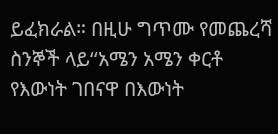ይፈክራል። በዚሁ ግጥሙ የመጨረሻ ስንኞች ላይ‘‘አሜን አሜን ቀርቶ የእውነት ገበናዋ በእውነት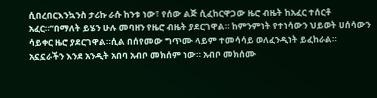ሲበረበርእንኳንስ ታሪኩ ራሱ ከንቱ ነው፣ የሰው ልጅ ሲፈከርዋጋው ዜሮ ብዜት ከአፈር ተሰርቶ አፈር።’’በማለት ይሄን ሁሉ መባዘን የዜሮ ብዜት ያደርገዋል። ከምንምነት የተነሳውን ህይወት ሀሰሳውን ሳይቀር ዜሮ ያደርገዋል።ሲል በሰየመው ግጥሙ ላይም ተመሳሳይ ወለፈንዲነት ይፈከራል። አኗኗራችን እንደ አንዲት አበባ አብቦ መክሰም ነው። አብቦ መክሰሙ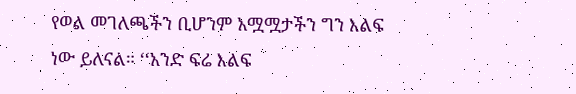የወል መገለጫችን ቢሆንም አሟሟታችን ግን እልፍ ነው ይለናል። ‘‘አንድ ፍሬ እልፍ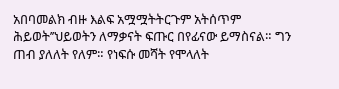አበባመልክ ብዙ እልፍ አሟሟትትርጉም አትሰጥም ሕይወት’’ህይወትን ለማቃናት ፍጡር በየፊናው ይማስናል። ግን ጠብ ያለለት የለም። የነፍሱ መሻት የሞላለት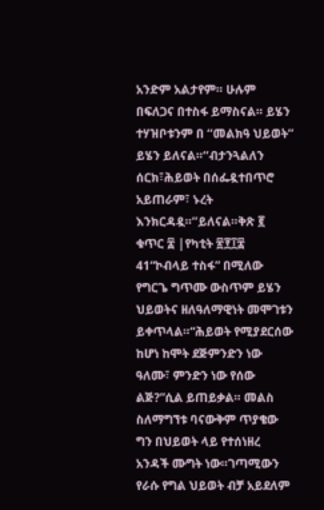አንድም አልታየም። ሁሉም በፍለጋና በተስፋ ይማስናል። ይሄን ተሃዝቦቱንም በ ‘‘መልክዓ ህይወት’’ ይሄን ይለናል።‘‘ብታንጓልለን ሰርክ፣ሕይወት በሰፌዷተበጥሮ አይጠራም፣ ኑረት እንክርዳዷ።’’ይለናል።ቅጽ ፪ ቁጥር ፰ |የካቲት ፳፻፲፰
41“ኮብላይ ተስፋ” በሚለው የግርጌ ግጥሙ ውስጥም ይሄን ህይወትና ዘለዓለማዊነት መሞገቱን ይቀጥላል።“ሕይወት የሚያደርሰው ከሆነ ከሞት ደጅምንድን ነው ዓለሙ፣ ምንድን ነው የሰው ልጅ?”ሲል ይጠይቃል። መልስ ስለማግኘቱ ባናውቅም ጥያቄው ግን በህይወት ላይ የተሰነዘረ አንዳች ሙግት ነው።ገጣሚውን የራሱ የግል ህይወት ብቻ አይደለም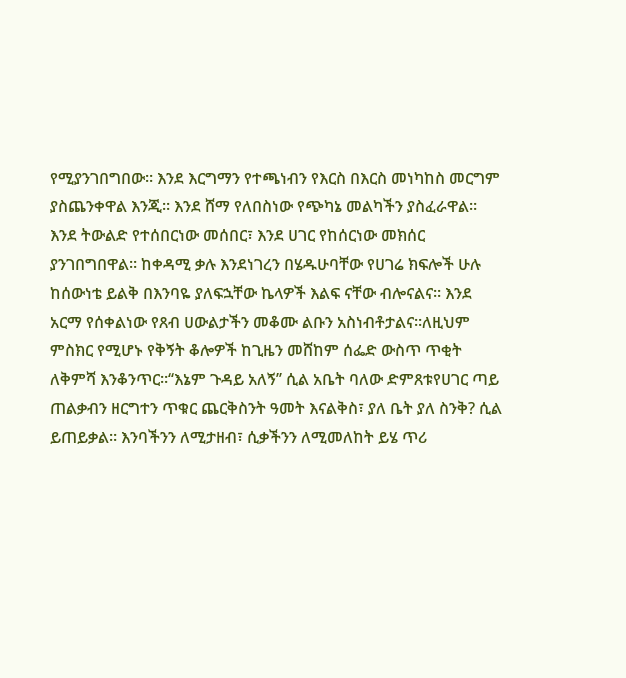የሚያንገበግበው። እንደ እርግማን የተጫነብን የእርስ በእርስ መነካከስ መርግም ያስጨንቀዋል እንጂ። እንደ ሸማ የለበስነው የጭካኔ መልካችን ያስፈራዋል። እንደ ትውልድ የተሰበርነው መሰበር፣ እንደ ሀገር የከሰርነው መክሰር ያንገበግበዋል። ከቀዳሚ ቃሉ እንደነገረን በሄዱሁባቸው የሀገሬ ክፍሎች ሁሉ ከሰውነቴ ይልቅ በእንባዬ ያለፍኋቸው ኬላዎች እልፍ ናቸው ብሎናልና። እንደ አርማ የሰቀልነው የጸብ ሀውልታችን መቆሙ ልቡን አስነብቶታልና።ለዚህም ምስክር የሚሆኑ የቅኝት ቆሎዎች ከጊዜን መሸከም ሰፌድ ውስጥ ጥቂት ለቅምሻ እንቆንጥር።‘‘እኔም ጉዳይ አለኝ’’ ሲል አቤት ባለው ድምጸቱየሀገር ጣይ ጠልቃብን ዘርግተን ጥቁር ጨርቅስንት ዓመት እናልቅስ፣ ያለ ቤት ያለ ስንቅ? ሲል ይጠይቃል። እንባችንን ለሚታዘብ፣ ሲቃችንን ለሚመለከት ይሄ ጥሪ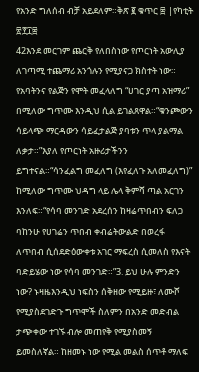የአንድ ግለሰብ ብቻ አይደለም።ቅጽ ፪ ቁጥር ፰ |የካቲት ፳፻፲፰
42እንደ መርገም ጨርቅ የለበስነው የጦርነት አውሊያ ለገጣሚ ተጨማሪ አንጎሉን የሚያናጋ ክስተት ነው። የአባትንና የልጅን የሞት መፈላለግ “ሀገር ያጣ አዝማሪ” በሚለው ግጥሙ እንዲህ ሲል ይገልጸዋል።“ቁንጮውን ሳይላጭ ማርዳውን ሳይፈታልጅ ያባቱን ጥላ ያልማል ለቃታ።”እያለ የጦርነት አዙሪታችንን ይግተናል።“ሳንፈልግ መፈለግ (እየፈለጉ አለመፈለግ)” ከሚለው ግጥሙ ህዳግ ላይ ሌላ ቅምሻ ጣል አርገን እንለፍ።“የሳባ መንገድ አደረሰን ከዛሬጥበብን ፍለጋ ባከንሁ የሀገሬን ጥበብ ቀብሬትውልድ በወረፋ ለጥበብ ሲሰደድዕውቀቱ አገር ማፍረስ ሲመለስ የእናት ባድይሄው ነው የሳባ መንገድ።”3. ይህ ሁሉ ምንድን ነው? ኑዛዜእንዲህ ነፍስን ሰቅዘው የሚይዙ፣ ለሙሾ የሚያስደገድጉ ግጥሞች ስለምን በአንድ መድብል ታጭቀው ተገኙ ብሎ መጠየቅ የሚያስመኝ ይመስለኛል። ከዘመኑ ነው የሚል መልስ ሰጥቶ ማለፍ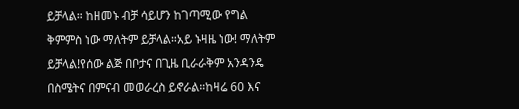ይቻላል። ከዘመኑ ብቻ ሳይሆን ከገጣሚው የግል ቅምምስ ነው ማለትም ይቻላል።አይ ኑዛዜ ነው! ማለትም ይቻላል!የሰው ልጅ በቦታና በጊዜ ቢራራቅም አንዳንዴ በስሜትና በምናብ መወራረስ ይኖራል።ከዛሬ 60 እና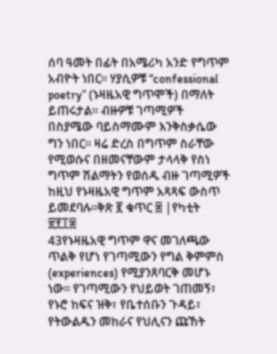ሰባ ዓመት በፊት በአሜሪካ አንድ የግጥም አብዮት ነበር። ሃያሲዎቹ “confessional poetry” (ኑዛዜአዊ ግጥሞች) በማለት ይጠሩታል። ብዙዎቹ ገጣሚዎች በስያሜው ባይስማሙም እንቅስቃሴው ግን ነበር። ዛሬ ድረስ በግጥም ስራቸው የሚወሱና በዘመናቸውም ታላላቅ የስነ ግጥም ሽልማትን የወሰዱ ብዙ ገጣሚዎች ከዚህ የኑዛዜአዊ ግጥም አጻጻፍ ውስጥ ይመደባሉ።ቅጽ ፪ ቁጥር ፰ |የካቲት ፳፻፲፰
43የኑዛዜአዊ ግጥም ዋና መገለጫው ጥልቅ የሆነ የገጣሚውን የግል ቅምምስ (experiences) የሚያንጸባርቅ መሆኑ ነው። የገጣሚውን የህይወት ገጠመኝ፣ የኑሮ ከፍና ዝቅ፣ የቤተሰቡን ጉዳይ፣ የትውልዱን መከራና የህሊናን ጩኸት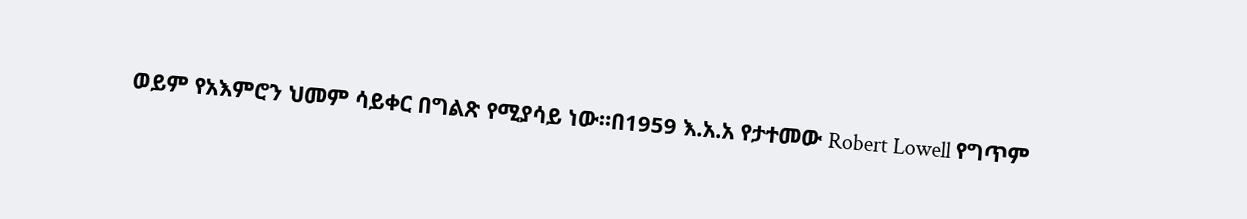ወይም የአእምሮን ህመም ሳይቀር በግልጽ የሚያሳይ ነው።በ1959 እ.አ.አ የታተመው Robert Lowell የግጥም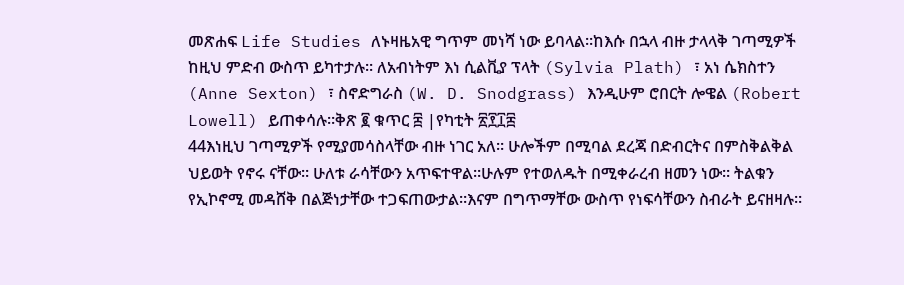መጽሐፍ Life Studies ለኑዛዜአዊ ግጥም መነሻ ነው ይባላል።ከእሱ በኋላ ብዙ ታላላቅ ገጣሚዎች ከዚህ ምድብ ውስጥ ይካተታሉ። ለአብነትም እነ ሲልቪያ ፕላት (Sylvia Plath) ፣ አነ ሴክስተን (Anne Sexton) ፣ ስኖድግራስ (W. D. Snodgrass) እንዲሁም ሮበርት ሎዌል (Robert Lowell) ይጠቀሳሉ።ቅጽ ፪ ቁጥር ፰ |የካቲት ፳፻፲፰
44እነዚህ ገጣሚዎች የሚያመሳስላቸው ብዙ ነገር አለ። ሁሎችም በሚባል ደረጃ በድብርትና በምስቅልቅል ህይወት የኖሩ ናቸው። ሁለቱ ራሳቸውን አጥፍተዋል።ሁሉም የተወለዱት በሚቀራረብ ዘመን ነው። ትልቁን የኢኮኖሚ መዳሸቅ በልጅነታቸው ተጋፍጠውታል።እናም በግጥማቸው ውስጥ የነፍሳቸውን ስብራት ይናዘዛሉ።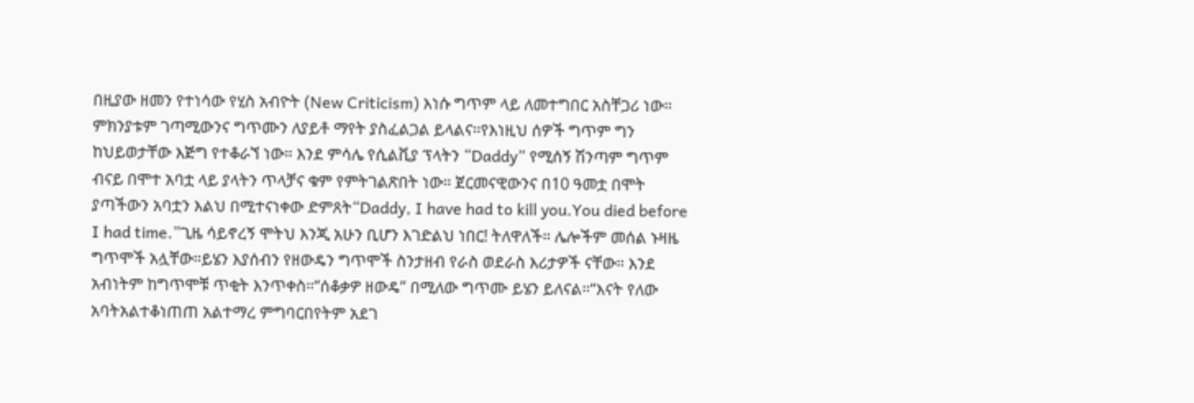በዚያው ዘመን የተነሳው የሂስ አብዮት (New Criticism) እነሱ ግጥም ላይ ለመተግበር አስቸጋሪ ነው። ምክንያቱም ገጣሚውንና ግጥሙን ለያይቶ ማየት ያስፈልጋል ይላልና።የእነዚህ ሰዎች ግጥም ግን ከህይወታቸው እጅግ የተቆራኘ ነው። እንደ ምሳሌ የሲልቪያ ፕላትን “Daddy” የሚሰኝ ሽንጣም ግጥም ብናይ በሞተ አባቷ ላይ ያላትን ጥላቻና ቁም የምትገልጽበት ነው። ጀርመናዊውንና በ10 ዓመቷ በሞት ያጣችውን አባቷን እልህ በሚተናነቀው ድምጸት“Daddy, I have had to kill you.You died before I had time.”ጊዜ ሳይኖረኝ ሞትህ እንጂ አሁን ቢሆን እገድልህ ነበር! ትለዋለች። ሌሎችም መሰል ኑዛዜ ግጥሞች አሏቸው።ይሄን እያሰብን የዘውዴን ግጥሞች ስንታዘብ የራስ ወደራስ እሪታዎች ናቸው። እንደ አብነትም ከግጥሞቹ ጥቂት እንጥቀስ።“ሰቆቃዎ ዘውዴ” በሚለው ግጥሙ ይሄን ይለናል።“እናት የለው አባትአልተቆነጠጠ አልተማረ ምግባርበየትም አደገ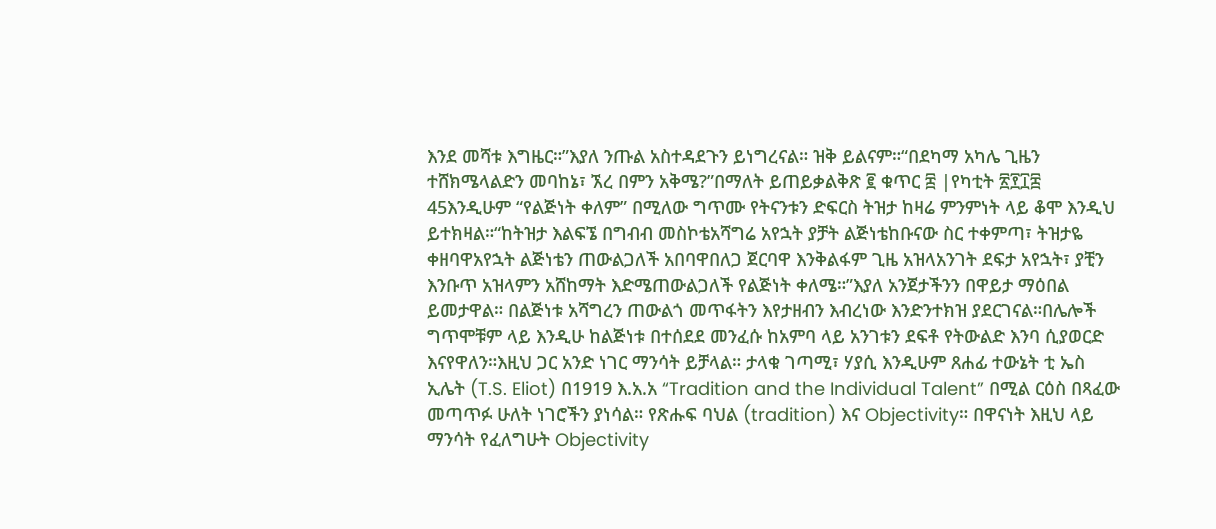እንደ መሻቱ እግዜር።”እያለ ንጡል አስተዳደጉን ይነግረናል። ዝቅ ይልናም።“በደካማ አካሌ ጊዜን ተሸክሜላልድን መባከኔ፣ ኧረ በምን አቅሜ?”በማለት ይጠይቃልቅጽ ፪ ቁጥር ፰ |የካቲት ፳፻፲፰
45እንዲሁም “የልጅነት ቀለም” በሚለው ግጥሙ የትናንቱን ድፍርስ ትዝታ ከዛሬ ምንምነት ላይ ቆሞ እንዲህ ይተክዛል።“ከትዝታ እልፍኜ በግብብ መስኮቴአሻግሬ አየኋት ያቻት ልጅነቴከቡናው ስር ተቀምጣ፣ ትዝታዬ ቀዘባዋአየኋት ልጅነቴን ጠውልጋለች አበባዋበለጋ ጀርባዋ እንቅልፋም ጊዜ አዝላአንገት ደፍታ አየኋት፣ ያቺን እንቡጥ አዝላምን አሸከማት እድሜጠውልጋለች የልጅነት ቀለሜ።”እያለ አንጀታችንን በዋይታ ማዕበል ይመታዋል። በልጅነቱ አሻግረን ጠውልጎ መጥፋትን እየታዘብን እብረነው እንድንተክዝ ያደርገናል።በሌሎች ግጥሞቹም ላይ እንዲሁ ከልጅነቱ በተሰደደ መንፈሱ ከአምባ ላይ አንገቱን ደፍቶ የትውልድ እንባ ሲያወርድ እናየዋለን።እዚህ ጋር አንድ ነገር ማንሳት ይቻላል። ታላቁ ገጣሚ፣ ሃያሲ እንዲሁም ጸሐፊ ተውኔት ቲ ኤስ ኢሌት (T.S. Eliot) በ1919 እ.አ.አ “Tradition and the Individual Talent” በሚል ርዕስ በጻፈው መጣጥፉ ሁለት ነገሮችን ያነሳል። የጽሑፍ ባህል (tradition) እና Objectivity። በዋናነት እዚህ ላይ ማንሳት የፈለግሁት Objectivity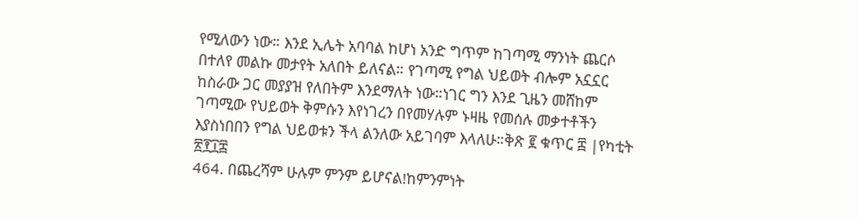የሚለውን ነው። እንደ ኢሌት አባባል ከሆነ አንድ ግጥም ከገጣሚ ማንነት ጨርሶ በተለየ መልኩ መታየት አለበት ይለናል። የገጣሚ የግል ህይወት ብሎም አኗኗር ከስራው ጋር መያያዝ የለበትም እንደማለት ነው።ነገር ግን እንደ ጊዜን መሸከም ገጣሚው የህይወት ቅምሱን እየነገረን በየመሃሉም ኑዛዜ የመሰሉ መቃተቶችን እያስነበበን የግል ህይወቱን ችላ ልንለው አይገባም እላለሁ።ቅጽ ፪ ቁጥር ፰ |የካቲት ፳፻፲፰
464. በጨረሻም ሁሉም ምንም ይሆናል!ከምንምነት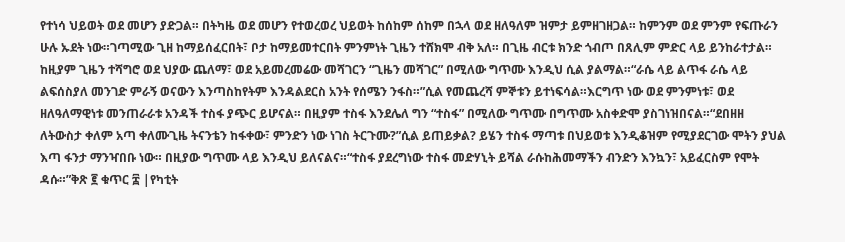የተነሳ ህይወት ወደ መሆን ያድጋል። በትካዜ ወደ መሆን የተወረወረ ህይወት ከሰከም ሰከም በኋላ ወደ ዘለዓለም ዝምታ ይምዘገዘጋል። ከምንም ወደ ምንም የፍጡራን ሁሉ ኡደት ነው።ገጣሚው ጊዘ ከማይሰፈርበት፣ ቦታ ከማይመተርበት ምንምነት ጊዜን ተሸክሞ ብቅ አለ። በጊዜ ብርቱ ክንድ ጎብጦ በጸሊም ምድር ላይ ይንከራተታል። ከዚያም ጊዜን ተሻግሮ ወደ ህያው ጨለማ፣ ወደ አይመረመሬው መሻገርን “ጊዜን መሻገር” በሚለው ግጥሙ እንዲህ ሲል ያልማል።“ራሴ ላይ ልጥፋ ራሴ ላይ ልፍሰስያለ መንገድ ምራኝ ወናውን እንጣስከየትም እንዳልደርስ አንት የሰሜን ንፋስ።”ሲል የመጨረሻ ምኞቱን ይተነፍሳል።እርግጥ ነው ወደ ምንምነቱ፣ ወደ ዘለዓለማዊነቱ መንጠራራቱ አንዳች ተስፋ ያጭር ይሆናል። በዚያም ተስፋ እንደሌለ ግን “ተስፋ” በሚለው ግጥሙ በግጥሙ አስቀድሞ ያስገነዝበናል።“ደበዘዘ ለትውስታ ቀለም አጣ ቀለሙጊዜ ትናንቴን ከፋቀው፣ ምንድን ነው ነገስ ትርጉሙ?”ሲል ይጠይቃል? ይሄን ተስፋ ማጣቱ በህይወቱ እንዲቆዝም የሚያደርገው ሞትን ያህል እጣ ፋንታ ማንዣበቡ ነው። በዚያው ግጥሙ ላይ እንዲህ ይለናልና።“ተስፋ ያደረግነው ተስፋ መድሃኒት ይሻል ራሱከሕመማችን ብንድን እንኳን፣ አይፈርስም የሞት ዳሱ።”ቅጽ ፪ ቁጥር ፰ |የካቲት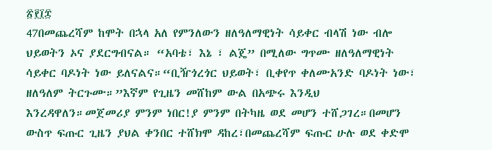፳፻፲፰
47በመጨረሻም ከሞት በኋላ አለ የምንለውን ዘለዓለማዊነት ሳይቀር ብላሽ ነው ብሎ ህይወትን ኦና ያደርግብናል። “አባቴ፣ እኔ ፣ ልጄ” በሚለው ግጥሙ ዘለዓለማዊነት ሳይቀር ባዶነት ነው ይለናልና።“ቢዥጎረጎር ህይወት፣ ቢቀየጥ ቀለሙአንድ ባዶነት ነው፣ ዘለዓለም ትርጉሙ።”እኛም የጊዜን መሸከም ውል በአጭሩ እንዲህ እንረዳዋለን።መጀመሪያ ምንም ነበር!ያ ምንም በትካዜ ወደ መሆን ተሸጋገረ።በመሆን ውስጥ ፍጡር ጊዜን ያህል ቀንበር ተሸክሞ ዳከረ፣በመጨረሻም ፍጡር ሁሉ ወደ ቀድሞ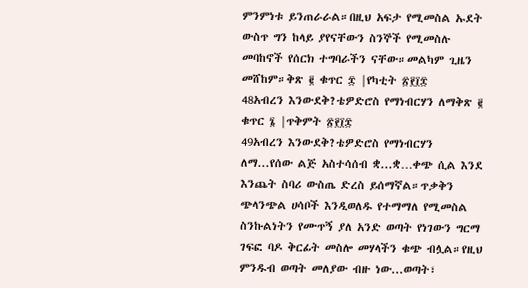ምንምነቱ ይንጠራራል።በዚህ አፍታ የሚመስል ኡደት ውስጥ ግን ከላይ ያየናቸውን ስንኞች የሚመስሉ መባከኖች የሰርክ ተግባራችን ናቸው።መልካም ጊዜን መሸከም።ቅጽ ፪ ቁጥር ፰ |የካቲት ፳፻፲፰
48አብረን እንውደቅ?ቴዎድሮስ የማነብርሃን ለማቅጽ ፪ ቁጥር ፮ |ጥቅምት ፳፻፲፰
49አብረን እንውደቅ?ቴዎድሮስ የማነብርሃን ለማ...የሰው ልጅ አስተሳሰብ ቋ...ቋ…ቀጭ ሲል እንደ እንጨት ስባሪ ውስጤ ድረስ ይሰማኛል።ጥቃቅን ጭላንጭል ሀሳቦች እንዲወለዱ የተማማለ የሚመስል ስንኩልነትን የሙጥኝ ያለ አንድ ወጣት የነገውን ግርማ ገፍፎ ባዶ ቅርፊት መስሎ መሃላችን ቁጭ ብሏል።የዚህ ምንዱብ ወጣት መለያው ብዙ ነው...ወጣት፣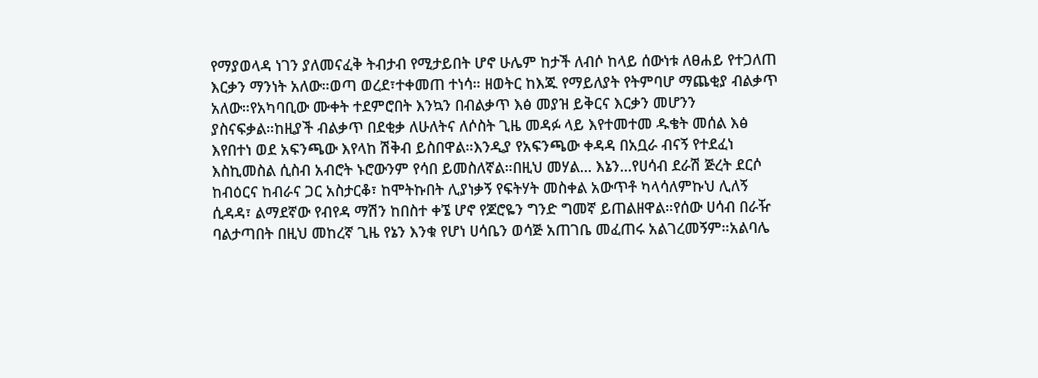የማያወላዳ ነገን ያለመናፈቅ ትብታብ የሚታይበት ሆኖ ሁሌም ከታች ለብሶ ከላይ ሰውነቱ ለፀሐይ የተጋለጠ እርቃን ማንነት አለው።ወጣ ወረደ፣ተቀመጠ ተነሳ። ዘወትር ከእጁ የማይለያት የትምባሆ ማጨቂያ ብልቃጥ አለው።የአካባቢው ሙቀት ተደምሮበት እንኳን በብልቃጥ እፅ መያዝ ይቅርና እርቃን መሆንን ያስናፍቃል።ከዚያች ብልቃጥ በደቂቃ ለሁለትና ለሶስት ጊዜ መዳፉ ላይ እየተመተመ ዱቄት መሰል እፅ እየበተነ ወደ አፍንጫው እየላከ ሽቅብ ይስበዋል።እንዲያ የአፍንጫው ቀዳዳ በአቧራ ብናኝ የተደፈነ እስኪመስል ሲስብ አብሮት ኑሮውንም የሳበ ይመስለኛል።በዚህ መሃል... እኔን...የሀሳብ ደራሽ ጅረት ደርሶ ከብዕርና ከብራና ጋር አስታርቆ፣ ከሞትኩበት ሊያነቃኝ የፍትሃት መስቀል አውጥቶ ካላሳለምኩህ ሊለኝ ሲዳዳ፣ ልማደኛው የብየዳ ማሽን ከበስተ ቀኜ ሆኖ የጆሮዬን ግንድ ግመኛ ይጠልዘዋል።የሰው ሀሳብ በራዥ ባልታጣበት በዚህ መከረኛ ጊዜ የኔን እንቁ የሆነ ሀሳቤን ወሳጅ አጠገቤ መፈጠሩ አልገረመኝም።አልባሌ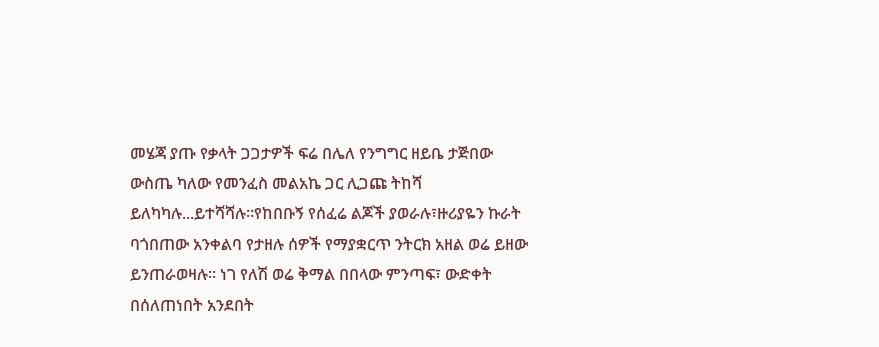መሄጃ ያጡ የቃላት ጋጋታዎች ፍሬ በሌለ የንግግር ዘይቤ ታጅበው ውስጤ ካለው የመንፈስ መልአኬ ጋር ሊጋጩ ትከሻ ይለካካሉ...ይተሻሻሉ።የከበቡኝ የሰፈሬ ልጆች ያወራሉ፣ዙሪያዬን ኩራት ባጎበጠው አንቀልባ የታዘሉ ሰዎች የማያቋርጥ ንትርክ አዘል ወሬ ይዘው ይንጠራወዛሉ። ነገ የለሽ ወሬ ቅማል በበላው ምንጣፍ፣ ውድቀት በሰለጠነበት አንደበት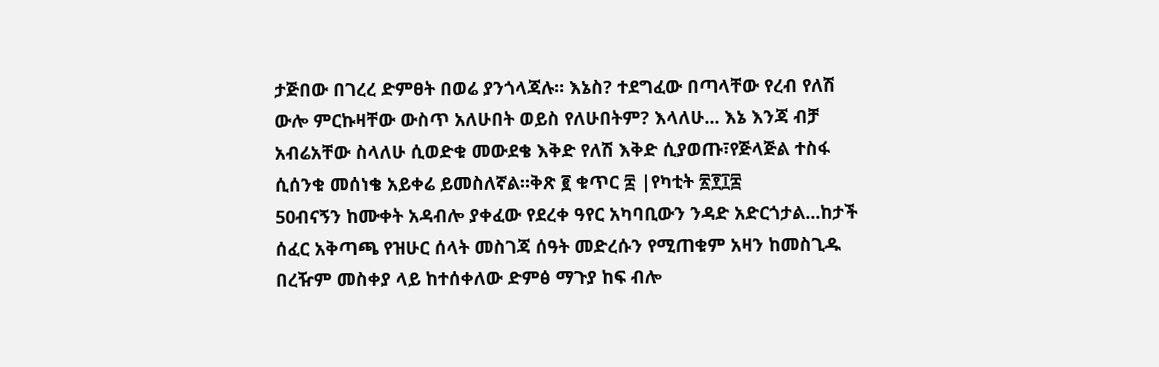ታጅበው በገረረ ድምፀት በወሬ ያንጎላጃሉ። እኔስ? ተደግፈው በጣላቸው የረብ የለሽ ውሎ ምርኩዛቸው ውስጥ አለሁበት ወይስ የለሁበትም? እላለሁ... እኔ እንጃ ብቻ አብሬአቸው ስላለሁ ሲወድቁ መውደቄ እቅድ የለሽ እቅድ ሲያወጡ፣የጅላጅል ተስፋ ሲሰንቁ መሰነቄ አይቀሬ ይመስለኛል።ቅጽ ፪ ቁጥር ፰ |የካቲት ፳፻፲፰
50ብናኝን ከሙቀት አዳብሎ ያቀፈው የደረቀ ዓየር አካባቢውን ንዳድ አድርጎታል...ከታች ሰፈር አቅጣጫ የዝሁር ሰላት መስገጃ ሰዓት መድረሱን የሚጠቁም አዛን ከመስጊዱ በረዥም መስቀያ ላይ ከተሰቀለው ድምፅ ማጉያ ከፍ ብሎ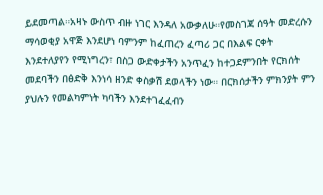ይደመጣል።አዛኑ ውስጥ ብዙ ነገር እንዳለ አውቃለሁ።የመስገጃ ሰዓት መድረሱን ማሳወቂያ አዋጅ እንደሆነ ባምንም ከፈጠረን ፈጣሪ ጋር በእልፍ ርቀት እንደተለያየን የሚነግረን፣ በስጋ ውድቀታችን አንጥፈን ከተጋደምንበት የርክሰት መደባችን በፅድቅ እንነሳ ዘንድ ቀስቃሽ ደወላችን ነው። በርክሰታችን ምክንያት ምን ያህሉን የመልካምነት ካባችን እንደተገፈፈብን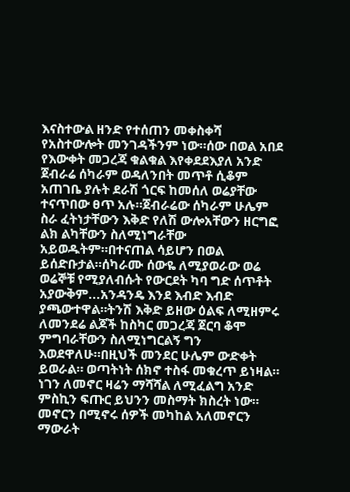እናስተውል ዘንድ የተሰጠን መቀስቀሻ የአስተውሎት መንገዳችንም ነው።ሰው በወል አበደ የእውቀት መጋረጃ ቁልቁል እየቀደደእያለ አንድ ጀብራሬ ሰካራም ወዳለንበት መጥቶ ሲቆም አጠገቤ ያሉት ደራሽ ጎርፍ ከመሰለ ወሬያቸው ተናጥበው ፀጥ አሉ።ጀብራሬው ሰካራም ሁሌም ስራ ፈትነታቸውን እቅድ የለሽ ውሎአቸውን ዘርግፎ ልክ ልካቸውን ስለሚነግራቸው አይወዱትም።በተናጠል ሳይሆን በወል ይሰድቡታል።ሰካራሙ ሰውዬ ለሚያወራው ወሬ ወሬኞቹ የሚያለብሱት የውርደት ካባ ግድ ሰጥቶት አያውቅም...አንዳንዴ እንደ እብድ እብድ ያጫውተዋል።ትንሽ እቅድ ይዘው ዕልፍ ለሚዘምሩ ለመንደሬ ልጆች ከስካር መጋረጃ ጀርባ ቆሞ ምግባራቸውን ስለሚነግርልኝ ግን እወደዋለሁ።በዚህች መንደር ሁሌም ውድቀት ይወራል። ወጣትነት ሰክኖ ተስፋ መቁረጥ ይነዛል። ነገን ለመኖር ዛሬን ማሻሻል ለሚፈልግ አንድ ምስኪን ፍጡር ይህንን መስማት ክስረት ነው። መኖርን በሚኖሩ ሰዎች መካከል አለመኖርን ማውራት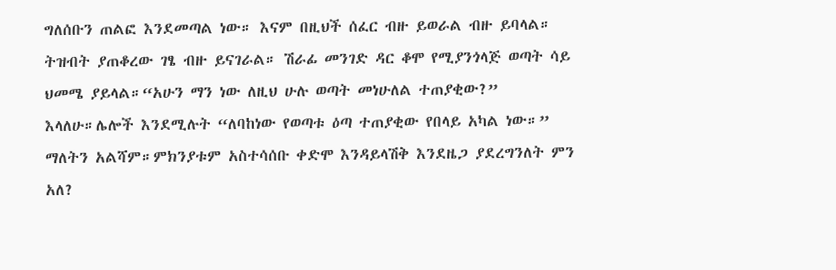ግለሰቡን ጠልፎ እንደመጣል ነው። እናም በዚህች ሰፈር ብዙ ይወራል ብዙ ይባላል። ትዝብት ያጠቆረው ገፄ ብዙ ይናገራል። ሽራፊ መንገድ ዳር ቆሞ የሚያንጎላጅ ወጣት ሳይ ህመሜ ያይላል።“አሁን ማን ነው ለዚህ ሁሉ ወጣት መነሁለል ተጠያቂው?” እላለሁ።ሌሎች እንደሚሉት “ለባከነው የወጣቱ ዕጣ ተጠያቂው የበላይ አካል ነው።” ማለትን አልሻም።ምክንያቱም አስተሳሰቡ ቀድሞ እንዳይላሽቅ እንደዜጋ ያደረግንለት ምን አለ?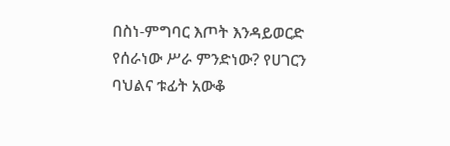በስነ-ምግባር እጦት እንዳይወርድ የሰራነው ሥራ ምንድነው? የሀገርን ባህልና ቱፊት አውቆ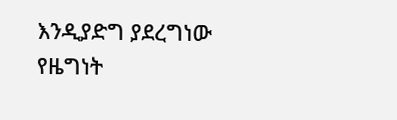እንዲያድግ ያደረግነው የዜግነት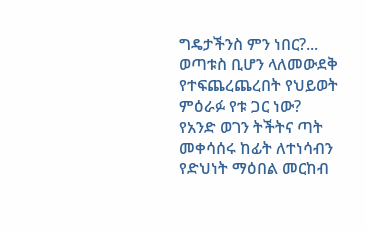ግዴታችንስ ምን ነበር?... ወጣቱስ ቢሆን ላለመውደቅ የተፍጨረጨረበት የህይወት ምዕራፉ የቱ ጋር ነው? የአንድ ወገን ትችትና ጣት መቀሳሰሩ ከፊት ለተነሳብን የድህነት ማዕበል መርከብ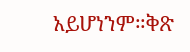አይሆነንም።ቅጽ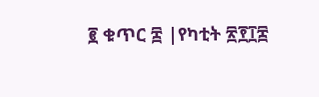፪ ቁጥር ፰ |የካቲት ፳፻፲፰